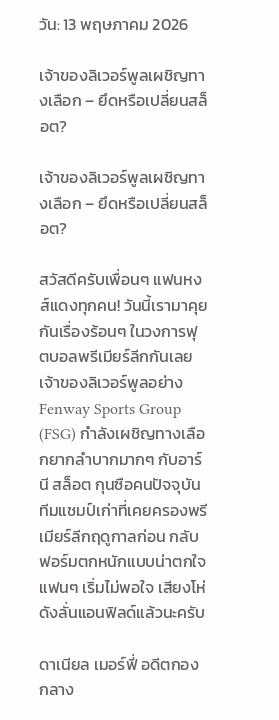วัน: 13 พฤษภาคม 2026

เจ้าของลิเวอร์พูลเผชิญทางเลือก – ยึดหรือเปลี่ยนสล็อต?

เจ้าของลิเวอร์พูลเผชิญทางเลือก – ยึดหรือเปลี่ยนสล็อต?

สวัสดีครับเพื่อนๆ แฟนหงส์แดงทุกคน! วันนี้เรามาคุยกันเรื่องร้อนๆ ในวงการฟุตบอลพรีเมียร์ลีกกันเลย เจ้าของลิเวอร์พูลอย่าง Fenway Sports Group (FSG) กำลังเผชิญทางเลือกยากลำบากมากๆ กับอาร์นี สล็อต กุนซือคนปัจจุบัน ทีมแชมป์เก่าที่เคยครองพรีเมียร์ลีกฤดูกาลก่อน กลับฟอร์มตกหนักแบบน่าตกใจ แฟนๆ เริ่มไม่พอใจ เสียงโห่ดังลั่นแอนฟิลด์แล้วนะครับ

ดาเนียล เมอร์ฟี่ อดีตกองกลาง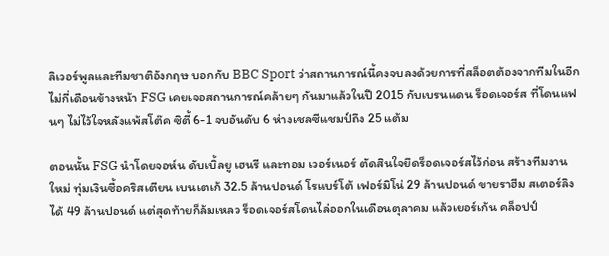ลิเวอร์พูลและทีมชาติอังกฤษ บอกกับ BBC Sport ว่าสถานการณ์นี้คงจบลงด้วยการที่สล็อตต้องจากทีมในอีกไม่กี่เดือนข้างหน้า FSG เคยเจอสถานการณ์คล้ายๆ กันมาแล้วในปี 2015 กับเบรนแดน ร็อดเจอร์ส ที่โดนแฟนๆ ไม่ไว้ใจหลังแพ้สโต๊ค ซิตี้ 6-1 จบอันดับ 6 ห่างเชลซีแชมป์ถึง 25 แต้ม

ตอนนั้น FSG นำโดยจอห์น ดับเบิ้ลยู เฮนรี และทอม เวอร์เนอร์ ตัดสินใจยึดร็อดเจอร์สไว้ก่อน สร้างทีมงานใหม่ ทุ่มเงินซื้อคริสเตียน เบนเตเก้ 32.5 ล้านปอนด์ โรแบร์โต้ เฟอร์มิโน่ 29 ล้านปอนด์ ขายราฮีม สเตอร์ลิง ได้ 49 ล้านปอนด์ แต่สุดท้ายก็ล้มเหลว ร็อดเจอร์สโดนไล่ออกในเดือนตุลาคม แล้วเยอร์เก้น คล็อปป์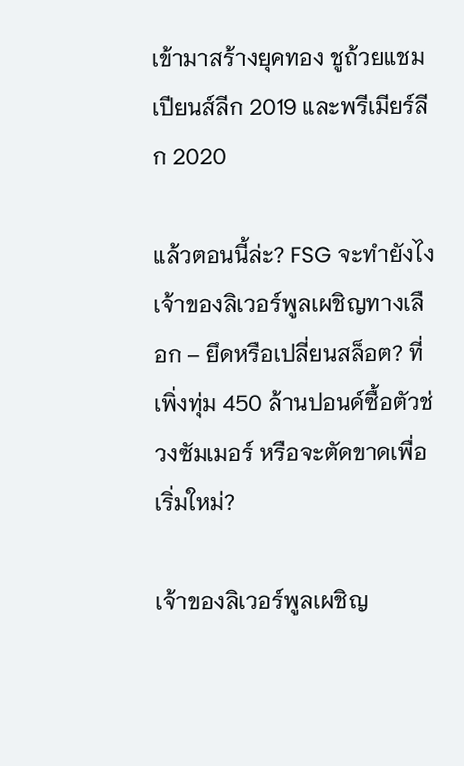เข้ามาสร้างยุคทอง ชูถ้วยแชมเปียนส์ลีก 2019 และพรีเมียร์ลีก 2020

แล้วตอนนี้ล่ะ? FSG จะทำยังไง เจ้าของลิเวอร์พูลเผชิญทางเลือก – ยึดหรือเปลี่ยนสล็อต? ที่เพิ่งทุ่ม 450 ล้านปอนด์ซื้อตัวช่วงซัมเมอร์ หรือจะตัดขาดเพื่อเริ่มใหม่?

เจ้าของลิเวอร์พูลเผชิญ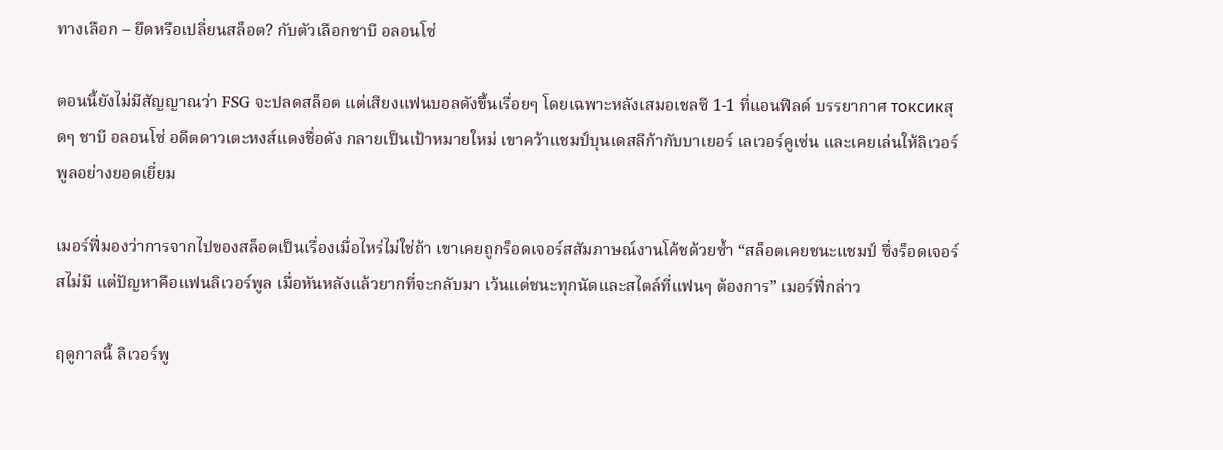ทางเลือก – ยึดหรือเปลี่ยนสล็อต? กับตัวเลือกชาบี อลอนโซ่

ตอนนี้ยังไม่มีสัญญาณว่า FSG จะปลดสล็อต แต่เสียงแฟนบอลดังขึ้นเรื่อยๆ โดยเฉพาะหลังเสมอเชลซี 1-1 ที่แอนฟิลด์ บรรยากาศ токсикสุดๆ ชาบี อลอนโซ่ อดีตดาวเตะหงส์แดงชื่อดัง กลายเป็นเป้าหมายใหม่ เขาคว้าแชมป์บุนเดสลีก้ากับบาเยอร์ เลเวอร์คูเซ่น และเคยเล่นให้ลิเวอร์พูลอย่างยอดเยี่ยม

เมอร์ฟี่มองว่าการจากไปของสล็อตเป็นเรื่องเมื่อไหร่ไม่ใช่ถ้า เขาเคยถูกร็อดเจอร์สสัมภาษณ์งานโค้ชด้วยซ้ำ “สล็อตเคยชนะแชมป์ ซึ่งร็อดเจอร์สไม่มี แต่ปัญหาคือแฟนลิเวอร์พูล เมื่อหันหลังแล้วยากที่จะกลับมา เว้นแต่ชนะทุกนัดและสไตล์ที่แฟนๆ ต้องการ” เมอร์ฟี่กล่าว

ฤดูกาลนี้ ลิเวอร์พู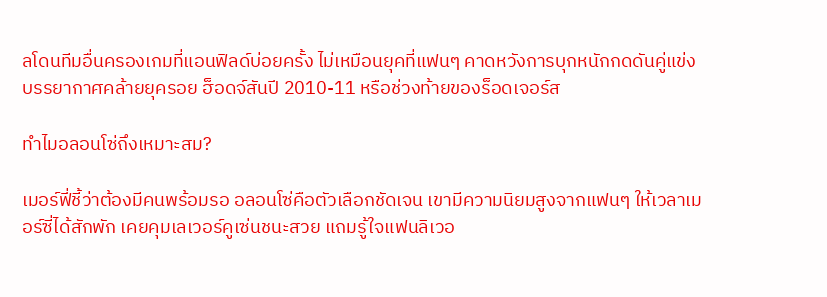ลโดนทีมอื่นครองเกมที่แอนฟิลด์บ่อยครั้ง ไม่เหมือนยุคที่แฟนๆ คาดหวังการบุกหนักกดดันคู่แข่ง บรรยากาศคล้ายยุครอย ฮ็อดจ์สันปี 2010-11 หรือช่วงท้ายของร็อดเจอร์ส

ทำไมอลอนโซ่ถึงเหมาะสม?

เมอร์ฟี่ชี้ว่าต้องมีคนพร้อมรอ อลอนโซ่คือตัวเลือกชัดเจน เขามีความนิยมสูงจากแฟนๆ ให้เวลาเมอร์ซี่ได้สักพัก เคยคุมเลเวอร์คูเซ่นชนะสวย แถมรู้ใจแฟนลิเวอ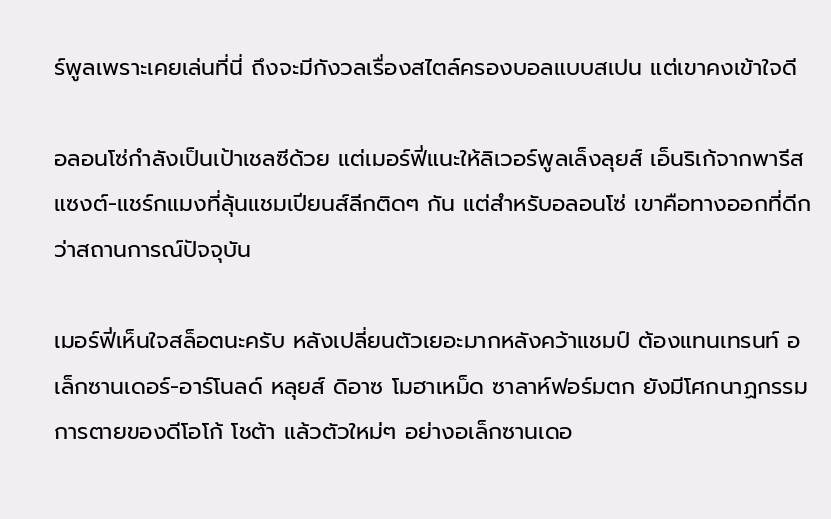ร์พูลเพราะเคยเล่นที่นี่ ถึงจะมีกังวลเรื่องสไตล์ครองบอลแบบสเปน แต่เขาคงเข้าใจดี

อลอนโซ่กำลังเป็นเป้าเชลซีด้วย แต่เมอร์ฟี่แนะให้ลิเวอร์พูลเล็งลุยส์ เอ็นริเก้จากพารีส แซงต์-แชร์กแมงที่ลุ้นแชมเปียนส์ลีกติดๆ กัน แต่สำหรับอลอนโซ่ เขาคือทางออกที่ดีกว่าสถานการณ์ปัจจุบัน

เมอร์ฟี่เห็นใจสล็อตนะครับ หลังเปลี่ยนตัวเยอะมากหลังคว้าแชมป์ ต้องแทนเทรนท์ อเล็กซานเดอร์-อาร์โนลด์ หลุยส์ ดิอาซ โมฮาเหม็ด ซาลาห์ฟอร์มตก ยังมีโศกนาฏกรรมการตายของดีโอโก้ โชต้า แล้วตัวใหม่ๆ อย่างอเล็กซานเดอ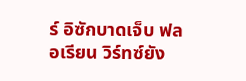ร์ อิซักบาดเจ็บ ฟลอเรียน วิร์ทซ์ยัง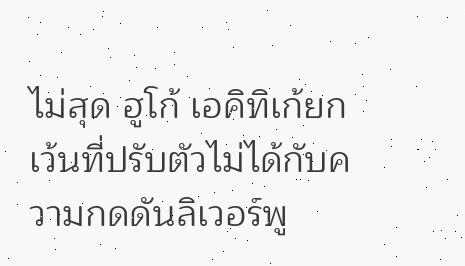ไม่สุด ฮูโก้ เอคิทิเก้ยกเว้นที่ปรับตัวไม่ได้กับความกดดันลิเวอร์พู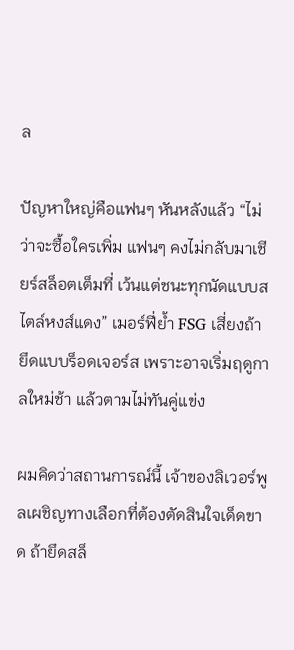ล

ปัญหาใหญ่คือแฟนๆ หันหลังแล้ว “ไม่ว่าจะซื้อใครเพิ่ม แฟนๆ คงไม่กลับมาเชียร์สล็อตเต็มที่ เว้นแต่ชนะทุกนัดแบบสไตล์หงส์แดง” เมอร์ฟี่ย้ำ FSG เสี่ยงถ้ายึดแบบร็อดเจอร์ส เพราะอาจเริ่มฤดูกาลใหม่ช้า แล้วตามไม่ทันคู่แข่ง

ผมคิดว่าสถานการณ์นี้ เจ้าของลิเวอร์พูลเผชิญทางเลือกที่ต้องตัดสินใจเด็ดขาด ถ้ายึดสล็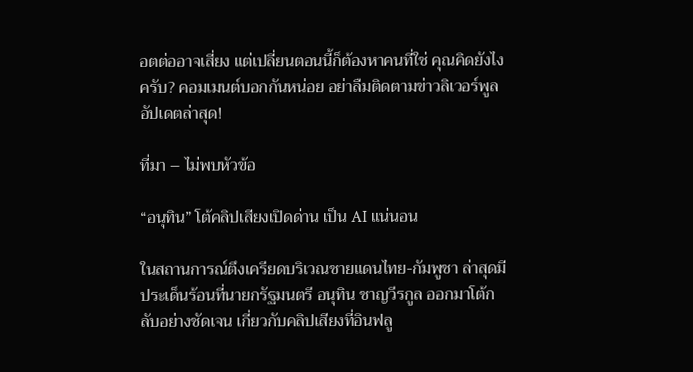อตต่ออาจเสี่ยง แต่เปลี่ยนตอนนี้ก็ต้องหาคนที่ใช่ คุณคิดยังไงครับ? คอมเมนต์บอกกันหน่อย อย่าลืมติดตามข่าวลิเวอร์พูลอัปเดตล่าสุด!

ที่มา – ไม่พบหัวข้อ

“อนุทิน” โต้คลิปเสียงเปิดด่าน เป็น AI แน่นอน

ในสถานการณ์ตึงเครียดบริเวณชายแดนไทย-กัมพูชา ล่าสุดมีประเด็นร้อนที่นายกรัฐมนตรี อนุทิน ชาญวีรกูล ออกมาโต้กลับอย่างชัดเจน เกี่ยวกับคลิปเสียงที่อินฟลู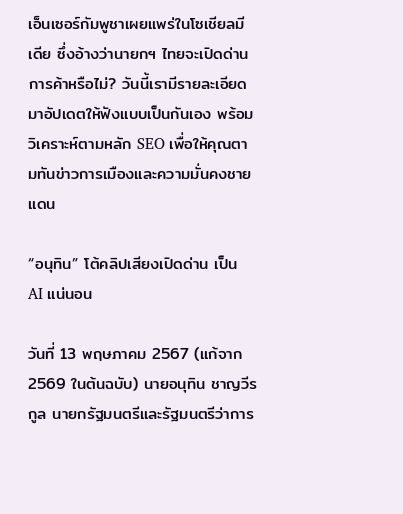เอ็นเซอร์กัมพูชาเผยแพร่ในโซเชียลมีเดีย ซึ่งอ้างว่านายกฯ ไทยจะเปิดด่านการค้าหรือไม่? วันนี้เรามีรายละเอียดมาอัปเดตให้ฟังแบบเป็นกันเอง พร้อมวิเคราะห์ตามหลัก SEO เพื่อให้คุณตามทันข่าวการเมืองและความมั่นคงชายแดน

“อนุทิน” โต้คลิปเสียงเปิดด่าน เป็น AI แน่นอน

วันที่ 13 พฤษภาคม 2567 (แก้จาก 2569 ในต้นฉบับ) นายอนุทิน ชาญวีรกูล นายกรัฐมนตรีและรัฐมนตรีว่าการ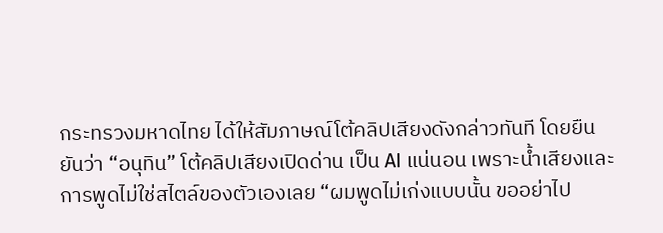กระทรวงมหาดไทย ได้ให้สัมภาษณ์โต้คลิปเสียงดังกล่าวทันที โดยยืนยันว่า “อนุทิน” โต้คลิปเสียงเปิดด่าน เป็น AI แน่นอน เพราะน้ำเสียงและการพูดไม่ใช่สไตล์ของตัวเองเลย “ผมพูดไม่เก่งแบบนั้น ขออย่าไป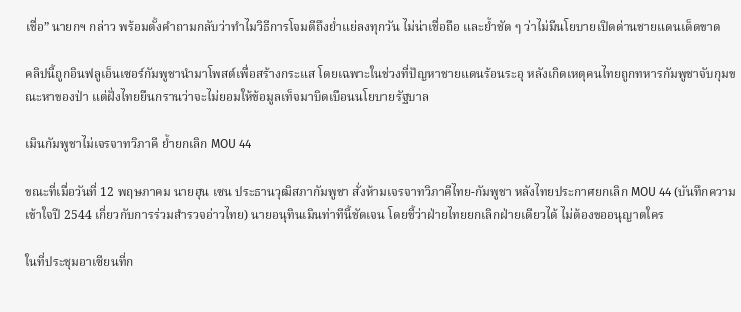เชื่อ” นายกฯ กล่าว พร้อมตั้งคำถามกลับว่าทำไมวิธีการโจมตีถึงย่ำแย่ลงทุกวัน ไม่น่าเชื่อถือ และย้ำชัด ๆ ว่าไม่มีนโยบายเปิดด่านชายแดนเด็ดขาด

คลิปนี้ถูกอินฟลูเอ็นเซอร์กัมพูชานำมาโพสต์เพื่อสร้างกระแส โดยเฉพาะในช่วงที่ปัญหาชายแดนร้อนระอุ หลังเกิดเหตุคนไทยถูกทหารกัมพูชาจับกุมขณะหาของป่า แต่ฝั่งไทยยืนกรานว่าจะไม่ยอมให้ข้อมูลเท็จมาบิดเบือนนโยบายรัฐบาล

เมินกัมพูชาไม่เจรจาทวิภาคี ย้ำยกเลิก MOU 44

ขณะที่เมื่อวันที่ 12 พฤษภาคม นายฮุน เซน ประธานวุฒิสภากัมพูชา สั่งห้ามเจรจาทวิภาคีไทย-กัมพูชา หลังไทยประกาศยกเลิก MOU 44 (บันทึกความเข้าใจปี 2544 เกี่ยวกับการร่วมสำรวจอ่าวไทย) นายอนุทินเมินท่าทีนี้ชัดเจน โดยชี้ว่าฝ่ายไทยยกเลิกฝ่ายเดียวได้ ไม่ต้องขออนุญาตใคร

ในที่ประชุมอาเซียนที่ก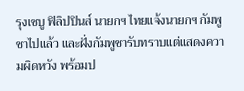รุงเซบู ฟิลิปปินส์ นายกฯ ไทยแจ้งนายกฯ กัมพูชาไปแล้ว และฝั่งกัมพูชารับทราบแต่แสดงความผิดหวัง พร้อมป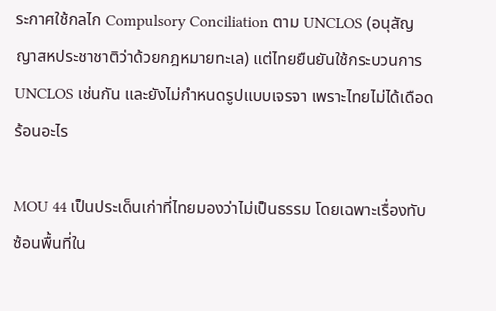ระกาศใช้กลไก Compulsory Conciliation ตาม UNCLOS (อนุสัญญาสหประชาชาติว่าด้วยกฎหมายทะเล) แต่ไทยยืนยันใช้กระบวนการ UNCLOS เช่นกัน และยังไม่กำหนดรูปแบบเจรจา เพราะไทยไม่ได้เดือดร้อนอะไร

MOU 44 เป็นประเด็นเก่าที่ไทยมองว่าไม่เป็นธรรม โดยเฉพาะเรื่องทับซ้อนพื้นที่ใน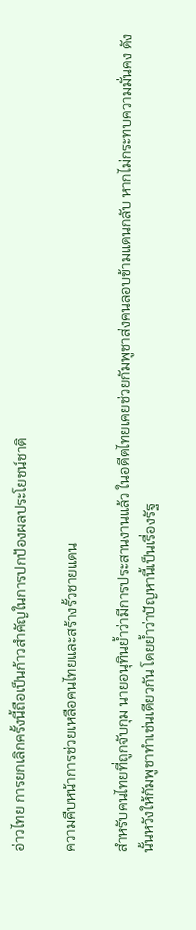อ่าวไทย การยกเลิกครั้งนี้ถือเป็นก้าวสำคัญในการปกป้องผลประโยชน์ชาติ

ความคืบหน้าการช่วยเหลือคนไทยและสร้างรั้วชายแดน

สำหรับคนไทยที่ถูกจับกุม นายอนุทินย้ำว่ามีการประสานงานแล้ว ในอดีตไทยเคยช่วยกัมพูชาส่งคนลอบข้ามแดนกลับ หากไม่กระทบความมั่นคง ดังนั้นหวังให้กัมพูชาทำเช่นเดียวกัน โดยย้ำว่าปัญหานี้เป็นเรื่องรัฐ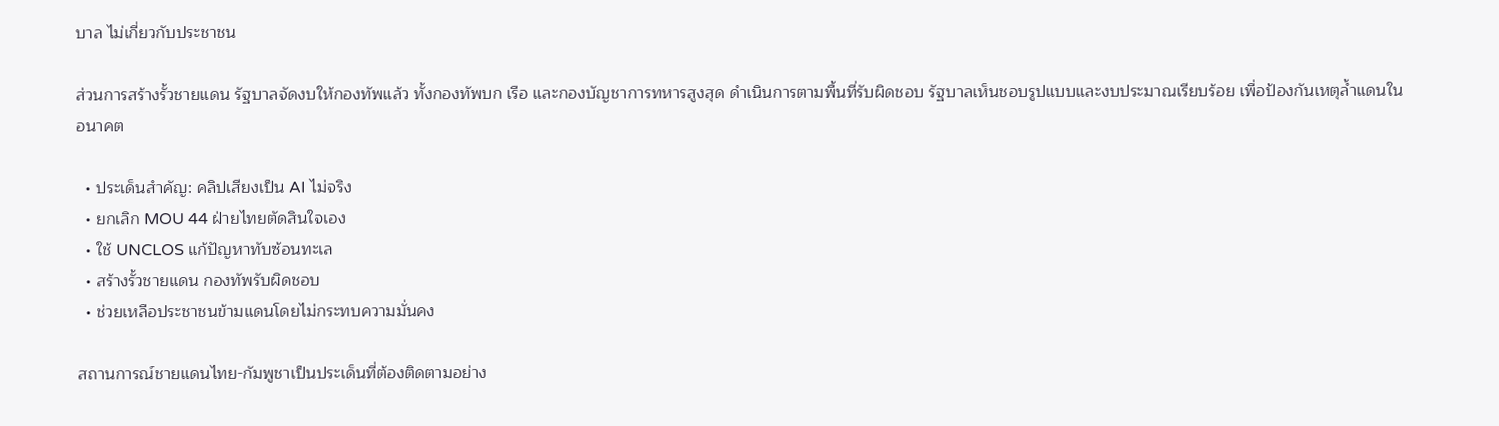บาล ไม่เกี่ยวกับประชาชน

ส่วนการสร้างรั้วชายแดน รัฐบาลจัดงบให้กองทัพแล้ว ทั้งกองทัพบก เรือ และกองบัญชาการทหารสูงสุด ดำเนินการตามพื้นที่รับผิดชอบ รัฐบาลเห็นชอบรูปแบบและงบประมาณเรียบร้อย เพื่อป้องกันเหตุล้ำแดนในอนาคต

  • ประเด็นสำคัญ: คลิปเสียงเป็น AI ไม่จริง
  • ยกเลิก MOU 44 ฝ่ายไทยตัดสินใจเอง
  • ใช้ UNCLOS แก้ปัญหาทับซ้อนทะเล
  • สร้างรั้วชายแดน กองทัพรับผิดชอบ
  • ช่วยเหลือประชาชนข้ามแดนโดยไม่กระทบความมั่นคง

สถานการณ์ชายแดนไทย-กัมพูชาเป็นประเด็นที่ต้องติดตามอย่าง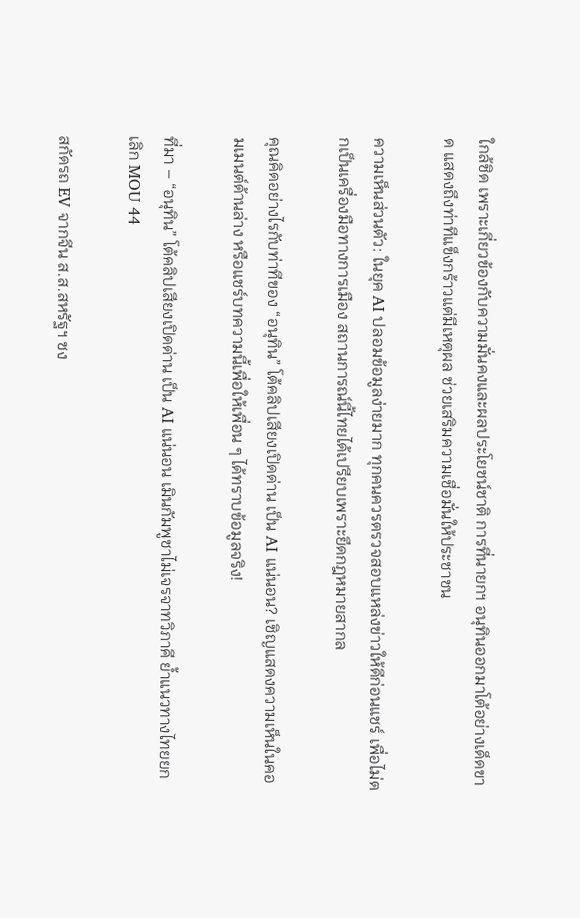ใกล้ชิด เพราะเกี่ยวข้องกับความมั่นคงและผลประโยชน์ชาติ การที่นายกฯ อนุทินออกมาโต้อย่างเด็ดขาด แสดงถึงท่าทีแข็งกร้าวแต่มีเหตุผล ช่วยเสริมความเชื่อมั่นให้ประชาชน

ความเห็นส่วนตัว: ในยุค AI ปลอมข้อมูลง่ายมาก ทุกคนควรตรวจสอบแหล่งข่าวให้ดีก่อนแชร์ เพื่อไม่ตกเป็นเครื่องมือทางการเมือง สถานการณ์นี้ไทยได้เปรียบเพราะยึดกฎหมายสากล

คุณคิดอย่างไรกับท่าทีของ “อนุทิน” โต้คลิปเสียงเปิดด่าน เป็น AI แน่นอน? เชิญแสดงความเห็นในคอมเมนต์ด้านล่าง หรือแชร์บทความนี้เพื่อให้เพื่อน ๆ ได้ทราบข้อมูลจริง!

ที่มา – “อนุทิน” โต้คลิปเสียงเปิดด่าน เป็น AI แน่นอน เมินกัมพูชาไม่เจรจาทวิภาคี ย้ำแนวทางไทยยกเลิก MOU 44

สกัดรถ EV จากจีน ส.ส.สหรัฐฯ ชง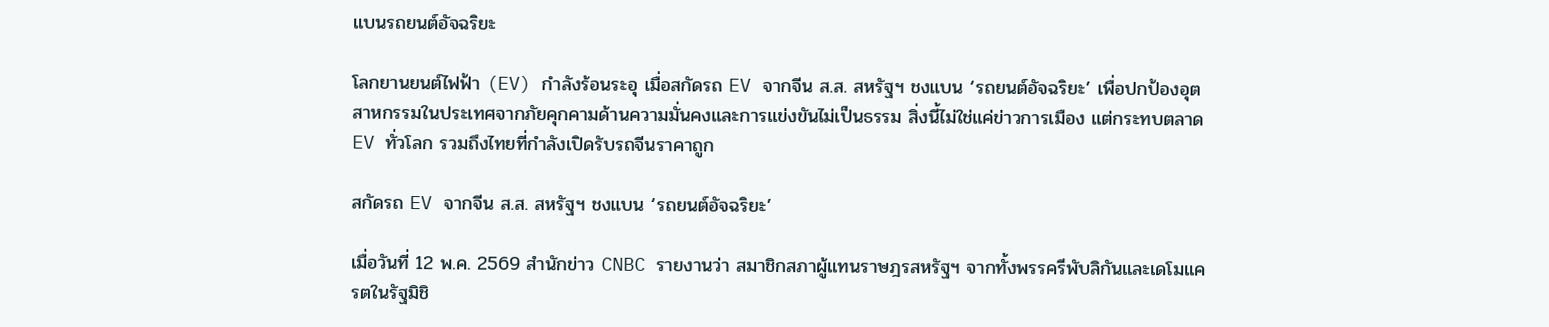แบนรถยนต์อัจฉริยะ

โลกยานยนต์ไฟฟ้า (EV) กำลังร้อนระอุ เมื่อสกัดรถ EV จากจีน ส.ส. สหรัฐฯ ชงแบน ‘รถยนต์อัจฉริยะ’ เพื่อปกป้องอุตสาหกรรมในประเทศจากภัยคุกคามด้านความมั่นคงและการแข่งขันไม่เป็นธรรม สิ่งนี้ไม่ใช่แค่ข่าวการเมือง แต่กระทบตลาด EV ทั่วโลก รวมถึงไทยที่กำลังเปิดรับรถจีนราคาถูก

สกัดรถ EV จากจีน ส.ส. สหรัฐฯ ชงแบน ‘รถยนต์อัจฉริยะ’

เมื่อวันที่ 12 พ.ค. 2569 สำนักข่าว CNBC รายงานว่า สมาชิกสภาผู้แทนราษฎรสหรัฐฯ จากทั้งพรรครีพับลิกันและเดโมแครตในรัฐมิชิ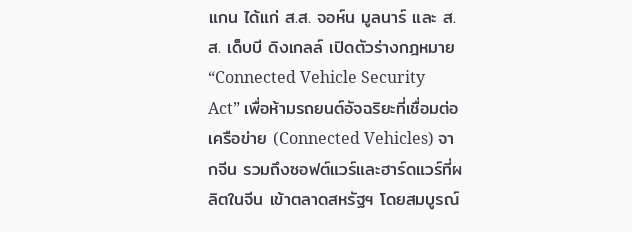แกน ได้แก่ ส.ส. จอห์น มูลนาร์ และ ส.ส. เด็บบี ดิงเกลล์ เปิดตัวร่างกฎหมาย “Connected Vehicle Security Act” เพื่อห้ามรถยนต์อัจฉริยะที่เชื่อมต่อเครือข่าย (Connected Vehicles) จากจีน รวมถึงซอฟต์แวร์และฮาร์ดแวร์ที่ผลิตในจีน เข้าตลาดสหรัฐฯ โดยสมบูรณ์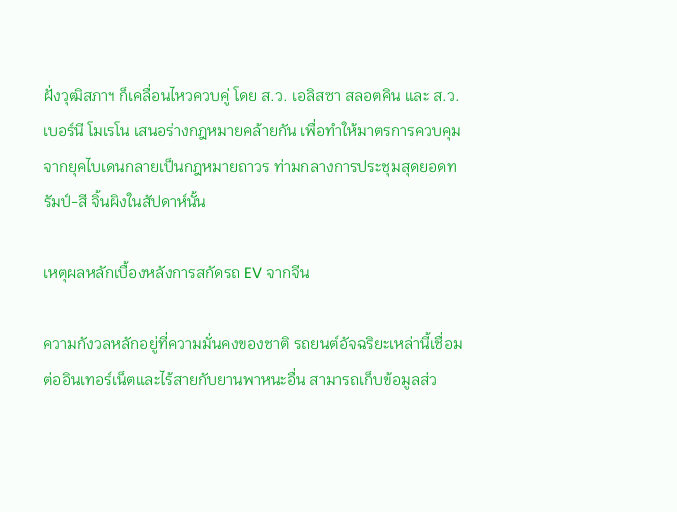ฝั่งวุฒิสภาฯ ก็เคลื่อนไหวควบคู่ โดย ส.ว. เอลิสซา สลอตคิน และ ส.ว. เบอร์นี โมเรโน เสนอร่างกฎหมายคล้ายกัน เพื่อทำให้มาตรการควบคุมจากยุคไบเดนกลายเป็นกฎหมายถาวร ท่ามกลางการประชุมสุดยอดทรัมป์-สี จิ้นผิงในสัปดาห์นั้น

เหตุผลหลักเบื้องหลังการสกัดรถ EV จากจีน

ความกังวลหลักอยู่ที่ความมั่นคงของชาติ รถยนต์อัจฉริยะเหล่านี้เชื่อมต่ออินเทอร์เน็ตและไร้สายกับยานพาหนะอื่น สามารถเก็บข้อมูลส่ว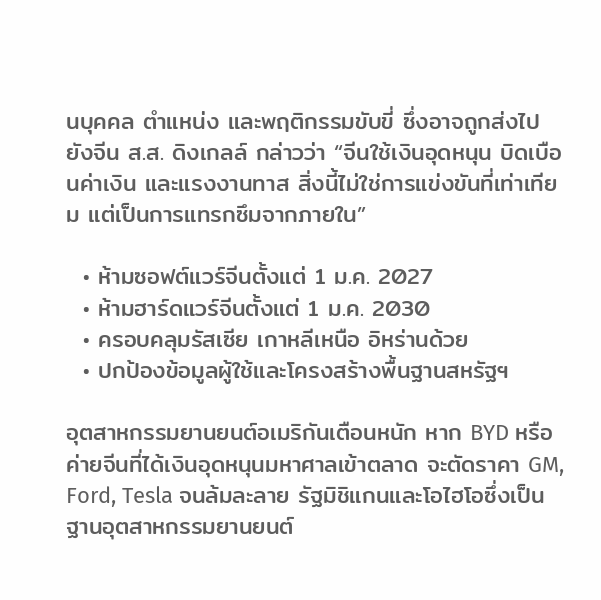นบุคคล ตำแหน่ง และพฤติกรรมขับขี่ ซึ่งอาจถูกส่งไปยังจีน ส.ส. ดิงเกลล์ กล่าวว่า “จีนใช้เงินอุดหนุน บิดเบือนค่าเงิน และแรงงานทาส สิ่งนี้ไม่ใช่การแข่งขันที่เท่าเทียม แต่เป็นการแทรกซึมจากภายใน”

  • ห้ามซอฟต์แวร์จีนตั้งแต่ 1 ม.ค. 2027
  • ห้ามฮาร์ดแวร์จีนตั้งแต่ 1 ม.ค. 2030
  • ครอบคลุมรัสเซีย เกาหลีเหนือ อิหร่านด้วย
  • ปกป้องข้อมูลผู้ใช้และโครงสร้างพื้นฐานสหรัฐฯ

อุตสาหกรรมยานยนต์อเมริกันเตือนหนัก หาก BYD หรือค่ายจีนที่ได้เงินอุดหนุนมหาศาลเข้าตลาด จะตัดราคา GM, Ford, Tesla จนล้มละลาย รัฐมิชิแกนและโอไฮโอซึ่งเป็นฐานอุตสาหกรรมยานยนต์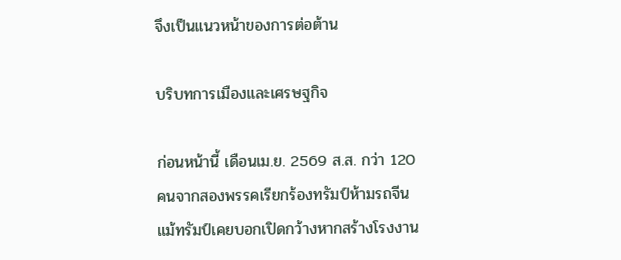จึงเป็นแนวหน้าของการต่อต้าน

บริบทการเมืองและเศรษฐกิจ

ก่อนหน้านี้ เดือนเม.ย. 2569 ส.ส. กว่า 120 คนจากสองพรรคเรียกร้องทรัมป์ห้ามรถจีน แม้ทรัมป์เคยบอกเปิดกว้างหากสร้างโรงงาน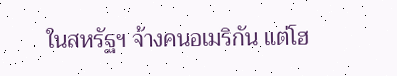ในสหรัฐฯ จ้างคนอเมริกัน แต่โฮ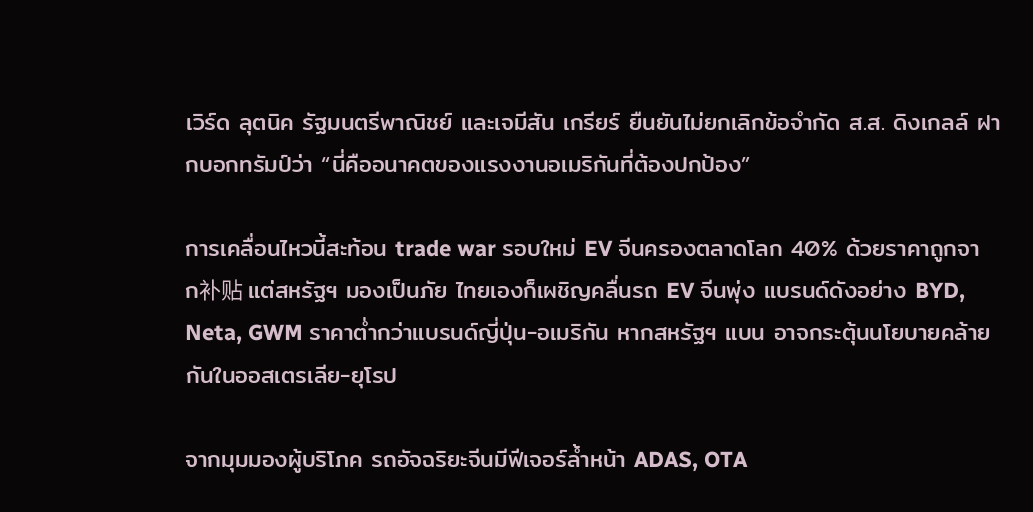เวิร์ด ลุตนิค รัฐมนตรีพาณิชย์ และเจมีสัน เกรียร์ ยืนยันไม่ยกเลิกข้อจำกัด ส.ส. ดิงเกลล์ ฝากบอกทรัมป์ว่า “นี่คืออนาคตของแรงงานอเมริกันที่ต้องปกป้อง”

การเคลื่อนไหวนี้สะท้อน trade war รอบใหม่ EV จีนครองตลาดโลก 40% ด้วยราคาถูกจาก补贴 แต่สหรัฐฯ มองเป็นภัย ไทยเองก็เผชิญคลื่นรถ EV จีนพุ่ง แบรนด์ดังอย่าง BYD, Neta, GWM ราคาต่ำกว่าแบรนด์ญี่ปุ่น-อเมริกัน หากสหรัฐฯ แบน อาจกระตุ้นนโยบายคล้ายกันในออสเตรเลีย-ยุโรป

จากมุมมองผู้บริโภค รถอัจฉริยะจีนมีฟีเจอร์ล้ำหน้า ADAS, OTA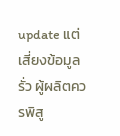update แต่เสี่ยงข้อมูลรั่ว ผู้ผลิตควรพิสู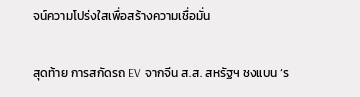จน์ความโปร่งใสเพื่อสร้างความเชื่อมั่น

สุดท้าย การสกัดรถ EV จากจีน ส.ส. สหรัฐฯ ชงแบน ‘ร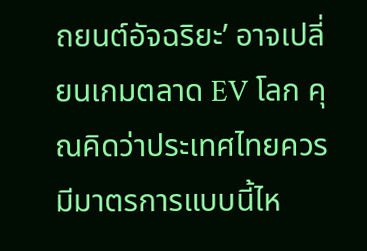ถยนต์อัจฉริยะ’ อาจเปลี่ยนเกมตลาด EV โลก คุณคิดว่าประเทศไทยควรมีมาตรการแบบนี้ไห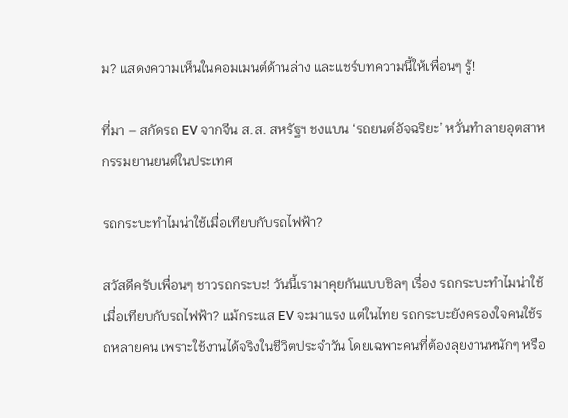ม? แสดงความเห็นในคอมเมนต์ด้านล่าง และแชร์บทความนี้ให้เพื่อนๆ รู้!

ที่มา – สกัดรถ EV จากจีน ส.ส. สหรัฐฯ ชงแบน ‘รถยนต์อัจฉริยะ’ หวั่นทำลายอุตสาหกรรมยานยนต์ในประเทศ

รถกระบะทำไมน่าใช้เมื่อเทียบกับรถไฟฟ้า?

สวัสดีครับเพื่อนๆ ชาวรถกระบะ! วันนี้เรามาคุยกันแบบชิลๆ เรื่อง รถกระบะทำไมน่าใช้เมื่อเทียบกับรถไฟฟ้า? แม้กระแส EV จะมาแรง แต่ในไทย รถกระบะยังครองใจคนใช้รถหลายคน เพราะใช้งานได้จริงในชีวิตประจำวัน โดยเฉพาะคนที่ต้องลุยงานหนักๆ หรือ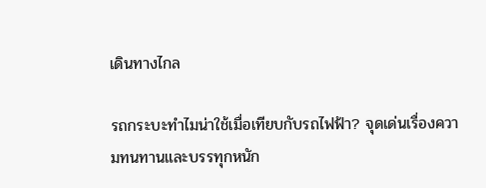เดินทางไกล

รถกระบะทำไมน่าใช้เมื่อเทียบกับรถไฟฟ้า? จุดเด่นเรื่องความทนทานและบรรทุกหนัก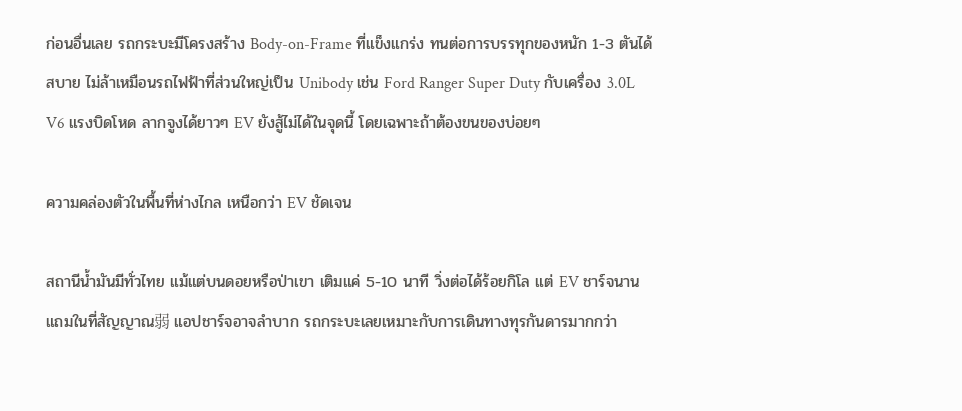ก่อนอื่นเลย รถกระบะมีโครงสร้าง Body-on-Frame ที่แข็งแกร่ง ทนต่อการบรรทุกของหนัก 1-3 ตันได้สบาย ไม่ล้าเหมือนรถไฟฟ้าที่ส่วนใหญ่เป็น Unibody เช่น Ford Ranger Super Duty กับเครื่อง 3.0L V6 แรงบิดโหด ลากจูงได้ยาวๆ EV ยังสู้ไม่ได้ในจุดนี้ โดยเฉพาะถ้าต้องขนของบ่อยๆ

ความคล่องตัวในพื้นที่ห่างไกล เหนือกว่า EV ชัดเจน

สถานีน้ำมันมีทั่วไทย แม้แต่บนดอยหรือป่าเขา เติมแค่ 5-10 นาที วิ่งต่อได้ร้อยกิโล แต่ EV ชาร์จนาน แถมในที่สัญญาณ弱 แอปชาร์จอาจลำบาก รถกระบะเลยเหมาะกับการเดินทางทุรกันดารมากกว่า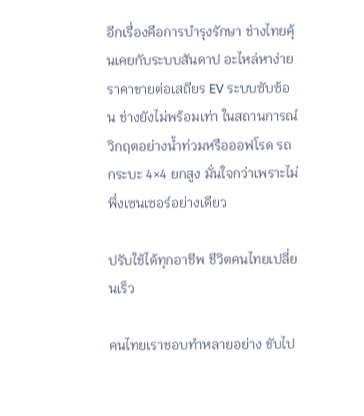อีกเรื่องคือการบำรุงรักษา ช่างไทยคุ้นเคยกับระบบสันดาป อะไหล่หาง่าย ราคาขายต่อเสถียร EV ระบบซับซ้อน ช่างยังไม่พร้อมเท่า ในสถานการณ์วิกฤตอย่างน้ำท่วมหรือออฟโรด รถกระบะ 4×4 ยกสูง มั่นใจกว่าเพราะไม่พึ่งเซนเซอร์อย่างเดียว

ปรับใช้ได้ทุกอาชีพ ชีวิตคนไทยเปลี่ยนเร็ว

คนไทยเราชอบทำหลายอย่าง ขับไป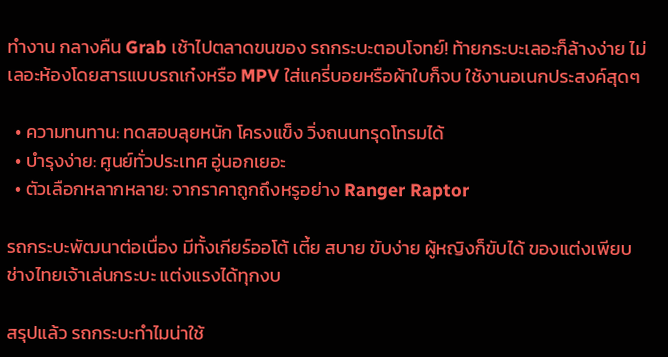ทำงาน กลางคืน Grab เช้าไปตลาดขนของ รถกระบะตอบโจทย์! ท้ายกระบะเลอะก็ล้างง่าย ไม่เลอะห้องโดยสารแบบรถเก๋งหรือ MPV ใส่แครี่บอยหรือผ้าใบก็จบ ใช้งานอเนกประสงค์สุดๆ

  • ความทนทาน: ทดสอบลุยหนัก โครงแข็ง วิ่งถนนทรุดโทรมได้
  • บำรุงง่าย: ศูนย์ทั่วประเทศ อู่นอกเยอะ
  • ตัวเลือกหลากหลาย: จากราคาถูกถึงหรูอย่าง Ranger Raptor

รถกระบะพัฒนาต่อเนื่อง มีทั้งเกียร์ออโต้ เตี้ย สบาย ขับง่าย ผู้หญิงก็ขับได้ ของแต่งเพียบ ช่างไทยเจ้าเล่นกระบะ แต่งแรงได้ทุกงบ

สรุปแล้ว รถกระบะทำไมน่าใช้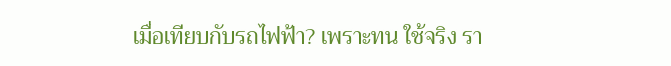เมื่อเทียบกับรถไฟฟ้า? เพราะทน ใช้จริง รา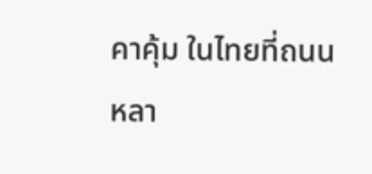คาคุ้ม ในไทยที่ถนนหลา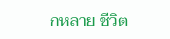กหลาย ชีวิต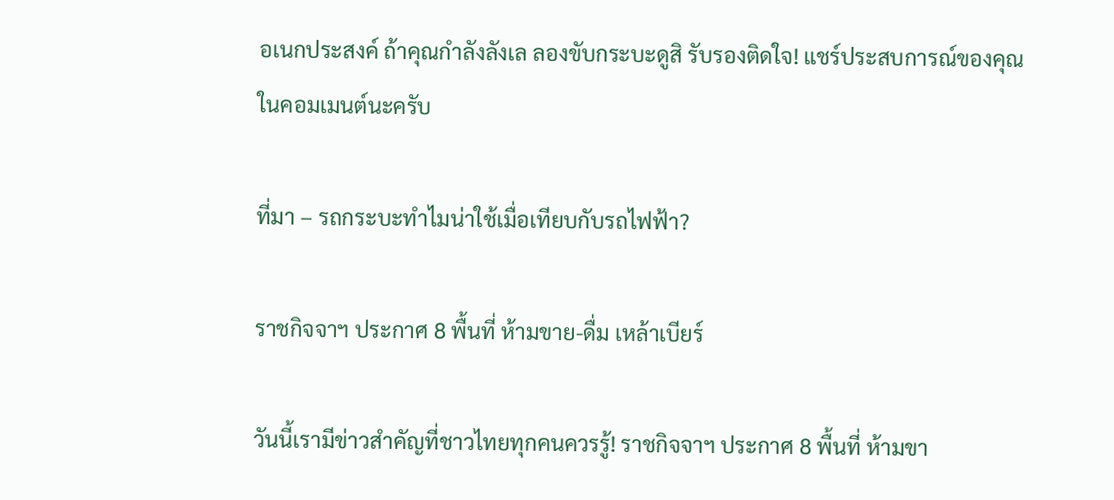อเนกประสงค์ ถ้าคุณกำลังลังเล ลองขับกระบะดูสิ รับรองติดใจ! แชร์ประสบการณ์ของคุณในคอมเมนต์นะครับ

ที่มา – รถกระบะทำไมน่าใช้เมื่อเทียบกับรถไฟฟ้า?

ราชกิจจาฯ ประกาศ 8 พื้นที่ ห้ามขาย-ดื่ม เหล้าเบียร์

วันนี้เรามีข่าวสำคัญที่ชาวไทยทุกคนควรรู้! ราชกิจจาฯ ประกาศ 8 พื้นที่ ห้ามขา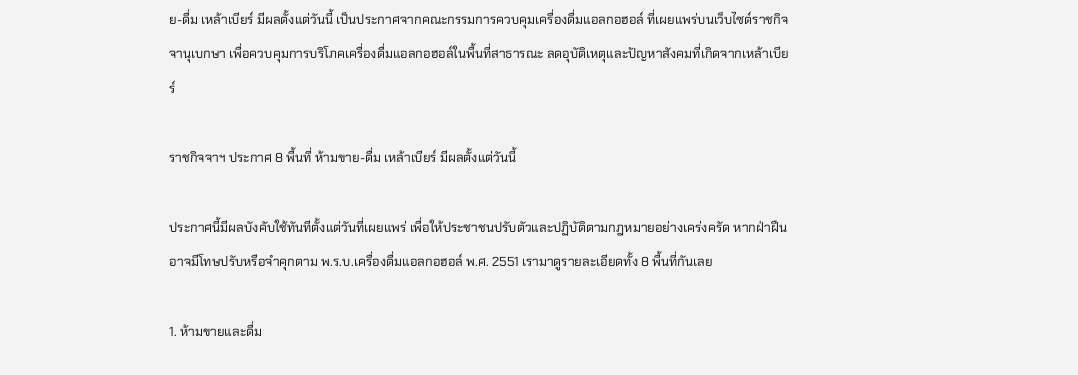ย-ดื่ม เหล้าเบียร์ มีผลตั้งแต่วันนี้ เป็นประกาศจากคณะกรรมการควบคุมเครื่องดื่มแอลกอฮอล์ ที่เผยแพร่บนเว็บไซต์ราชกิจจานุเบกษา เพื่อควบคุมการบริโภคเครื่องดื่มแอลกอฮอล์ในพื้นที่สาธารณะ ลดอุบัติเหตุและปัญหาสังคมที่เกิดจากเหล้าเบียร์

ราชกิจจาฯ ประกาศ 8 พื้นที่ ห้ามขาย-ดื่ม เหล้าเบียร์ มีผลตั้งแต่วันนี้

ประกาศนี้มีผลบังคับใช้ทันทีตั้งแต่วันที่เผยแพร่ เพื่อให้ประชาชนปรับตัวและปฏิบัติตามกฎหมายอย่างเคร่งครัด หากฝ่าฝืนอาจมีโทษปรับหรือจำคุกตาม พ.ร.บ.เครื่องดื่มแอลกอฮอล์ พ.ศ. 2551 เรามาดูรายละเอียดทั้ง 8 พื้นที่กันเลย

1. ห้ามขายและดื่ม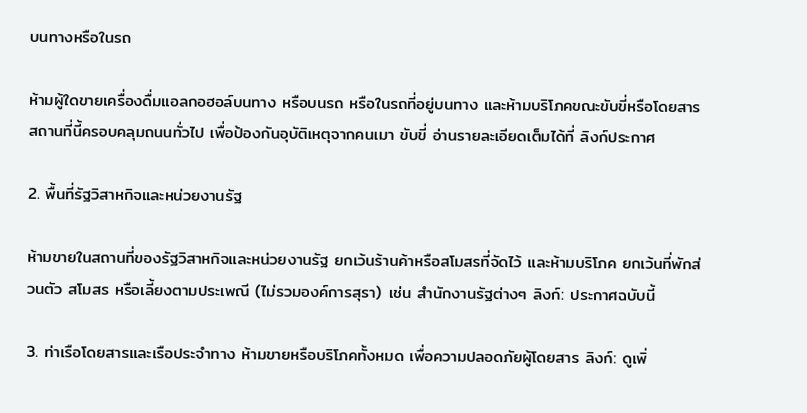บนทางหรือในรถ

ห้ามผู้ใดขายเครื่องดื่มแอลกอฮอล์บนทาง หรือบนรถ หรือในรถที่อยู่บนทาง และห้ามบริโภคขณะขับขี่หรือโดยสาร สถานที่นี้ครอบคลุมถนนทั่วไป เพื่อป้องกันอุบัติเหตุจากคนเมา ขับขี่ อ่านรายละเอียดเต็มได้ที่ ลิงก์ประกาศ

2. พื้นที่รัฐวิสาหกิจและหน่วยงานรัฐ

ห้ามขายในสถานที่ของรัฐวิสาหกิจและหน่วยงานรัฐ ยกเว้นร้านค้าหรือสโมสรที่จัดไว้ และห้ามบริโภค ยกเว้นที่พักส่วนตัว สโมสร หรือเลี้ยงตามประเพณี (ไม่รวมองค์การสุรา) เช่น สำนักงานรัฐต่างๆ ลิงก์: ประกาศฉบับนี้

3. ท่าเรือโดยสารและเรือประจำทาง ห้ามขายหรือบริโภคทั้งหมด เพื่อความปลอดภัยผู้โดยสาร ลิงก์: ดูเพิ่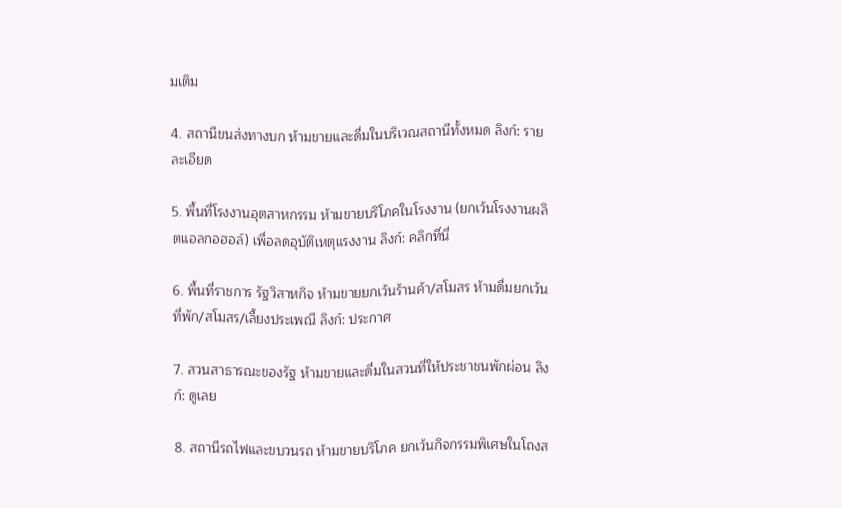มเติม

4. สถานีขนส่งทางบก ห้ามขายและดื่มในบริเวณสถานีทั้งหมด ลิงก์: รายละเอียด

5. พื้นที่โรงงานอุตสาหกรรม ห้ามขายบริโภคในโรงงาน (ยกเว้นโรงงานผลิตแอลกอฮอล์) เพื่อลดอุบัติเหตุแรงงาน ลิงก์: คลิกที่นี่

6. พื้นที่ราชการ รัฐวิสาหกิจ ห้ามขายยกเว้นร้านค้า/สโมสร ห้ามดื่มยกเว้นที่พัก/สโมสร/เลี้ยงประเพณี ลิงก์: ประกาศ

7. สวนสาธารณะของรัฐ ห้ามขายและดื่มในสวนที่ให้ประชาชนพักผ่อน ลิงก์: ดูเลย

8. สถานีรถไฟและขบวนรถ ห้ามขายบริโภค ยกเว้นกิจกรรมพิเศษในโถงส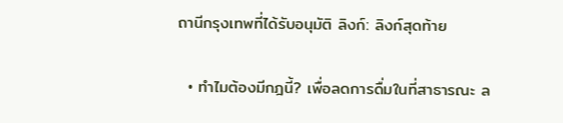ถานีกรุงเทพที่ได้รับอนุมัติ ลิงก์: ลิงก์สุดท้าย

  • ทำไมต้องมีกฎนี้? เพื่อลดการดื่มในที่สาธารณะ ล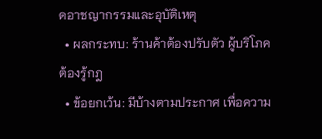ดอาชญากรรมและอุบัติเหตุ
  • ผลกระทบ: ร้านค้าต้องปรับตัว ผู้บริโภคต้องรู้กฎ
  • ข้อยกเว้น: มีบ้างตามประกาศ เพื่อความ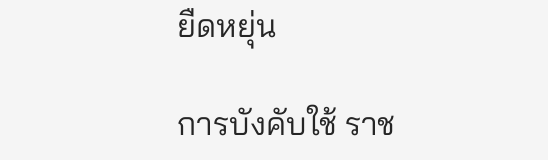ยืดหยุ่น

การบังคับใช้ ราช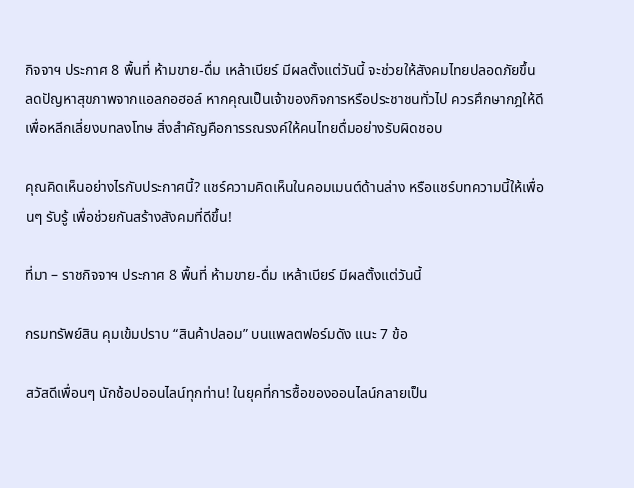กิจจาฯ ประกาศ 8 พื้นที่ ห้ามขาย-ดื่ม เหล้าเบียร์ มีผลตั้งแต่วันนี้ จะช่วยให้สังคมไทยปลอดภัยขึ้น ลดปัญหาสุขภาพจากแอลกอฮอล์ หากคุณเป็นเจ้าของกิจการหรือประชาชนทั่วไป ควรศึกษากฎให้ดีเพื่อหลีกเลี่ยงบทลงโทษ สิ่งสำคัญคือการรณรงค์ให้คนไทยดื่มอย่างรับผิดชอบ

คุณคิดเห็นอย่างไรกับประกาศนี้? แชร์ความคิดเห็นในคอมเมนต์ด้านล่าง หรือแชร์บทความนี้ให้เพื่อนๆ รับรู้ เพื่อช่วยกันสร้างสังคมที่ดีขึ้น!

ที่มา – ราชกิจจาฯ ประกาศ 8 พื้นที่ ห้ามขาย-ดื่ม เหล้าเบียร์ มีผลตั้งแต่วันนี้

กรมทรัพย์สิน คุมเข้มปราบ “สินค้าปลอม” บนแพลตฟอร์มดัง แนะ 7 ข้อ

สวัสดีเพื่อนๆ นักช้อปออนไลน์ทุกท่าน! ในยุคที่การซื้อของออนไลน์กลายเป็น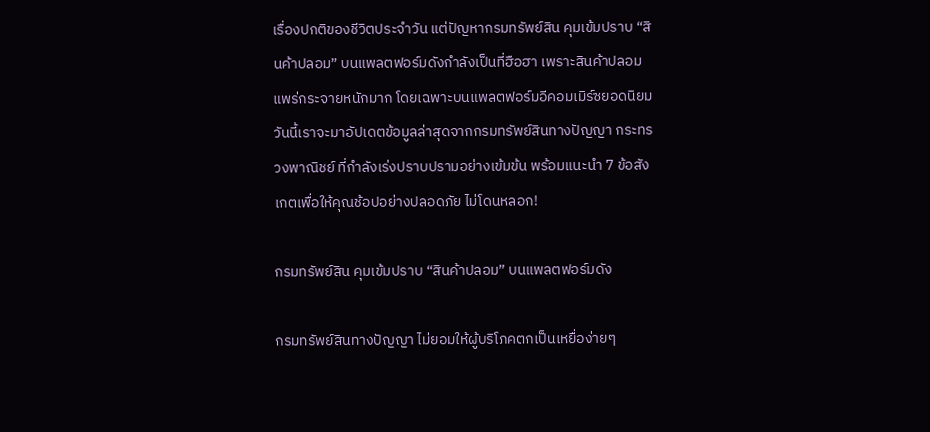เรื่องปกติของชีวิตประจำวัน แต่ปัญหากรมทรัพย์สิน คุมเข้มปราบ “สินค้าปลอม” บนแพลตฟอร์มดังกำลังเป็นที่ฮือฮา เพราะสินค้าปลอมแพร่กระจายหนักมาก โดยเฉพาะบนแพลตฟอร์มอีคอมเมิร์ซยอดนิยม วันนี้เราจะมาอัปเดตข้อมูลล่าสุดจากกรมทรัพย์สินทางปัญญา กระทรวงพาณิชย์ ที่กำลังเร่งปราบปรามอย่างเข้มข้น พร้อมแนะนำ 7 ข้อสังเกตเพื่อให้คุณช้อปอย่างปลอดภัย ไม่โดนหลอก!

กรมทรัพย์สิน คุมเข้มปราบ “สินค้าปลอม” บนแพลตฟอร์มดัง

กรมทรัพย์สินทางปัญญา ไม่ยอมให้ผู้บริโภคตกเป็นเหยื่อง่ายๆ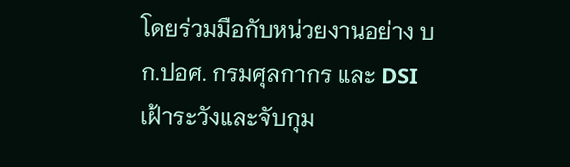โดยร่วมมือกับหน่วยงานอย่าง บก.ปอศ. กรมศุลกากร และ DSI เฝ้าระวังและจับกุม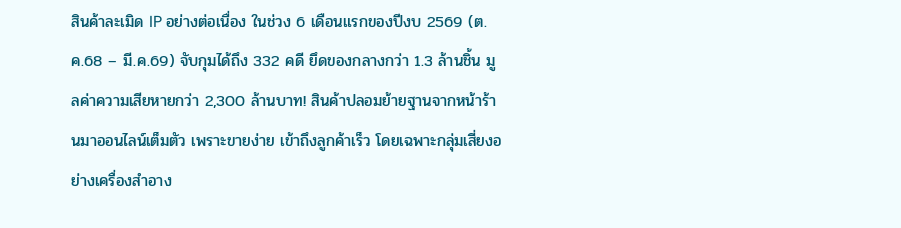สินค้าละเมิด IP อย่างต่อเนื่อง ในช่วง 6 เดือนแรกของปีงบ 2569 (ต.ค.68 – มี.ค.69) จับกุมได้ถึง 332 คดี ยึดของกลางกว่า 1.3 ล้านชิ้น มูลค่าความเสียหายกว่า 2,300 ล้านบาท! สินค้าปลอมย้ายฐานจากหน้าร้านมาออนไลน์เต็มตัว เพราะขายง่าย เข้าถึงลูกค้าเร็ว โดยเฉพาะกลุ่มเสี่ยงอย่างเครื่องสำอาง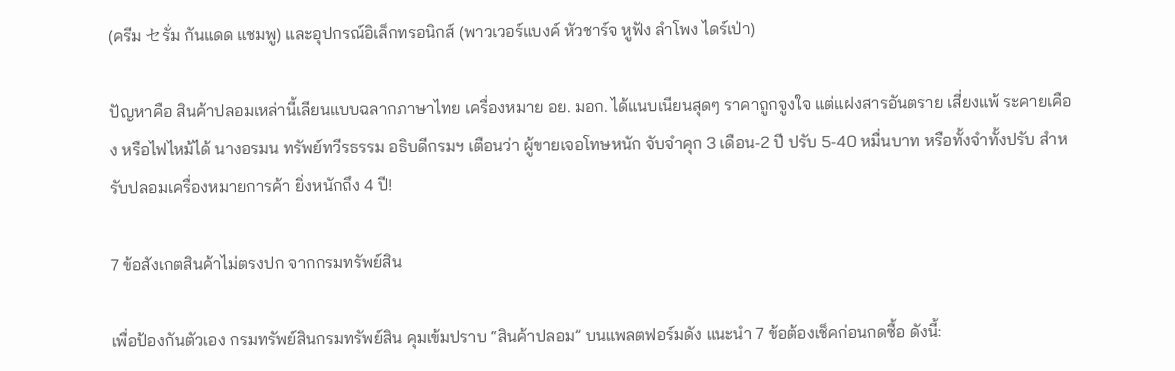(ครีม セรั่ม กันแดด แชมพู) และอุปกรณ์อิเล็กทรอนิกส์ (พาวเวอร์แบงค์ หัวชาร์จ หูฟัง ลำโพง ไดร์เป่า)

ปัญหาคือ สินค้าปลอมเหล่านี้เลียนแบบฉลากภาษาไทย เครื่องหมาย อย. มอก. ได้แนบเนียนสุดๆ ราคาถูกจูงใจ แต่แฝงสารอันตราย เสี่ยงแพ้ ระคายเคือง หรือไฟไหม้ได้ นางอรมน ทรัพย์ทวีรธรรม อธิบดีกรมฯ เตือนว่า ผู้ขายเจอโทษหนัก จับจำคุก 3 เดือน-2 ปี ปรับ 5-40 หมื่นบาท หรือทั้งจำทั้งปรับ สำหรับปลอมเครื่องหมายการค้า ยิ่งหนักถึง 4 ปี!

7 ข้อสังเกตสินค้าไม่ตรงปก จากกรมทรัพย์สิน

เพื่อป้องกันตัวเอง กรมทรัพย์สินกรมทรัพย์สิน คุมเข้มปราบ “สินค้าปลอม” บนแพลตฟอร์มดัง แนะนำ 7 ข้อต้องเช็คก่อนกดซื้อ ดังนี้: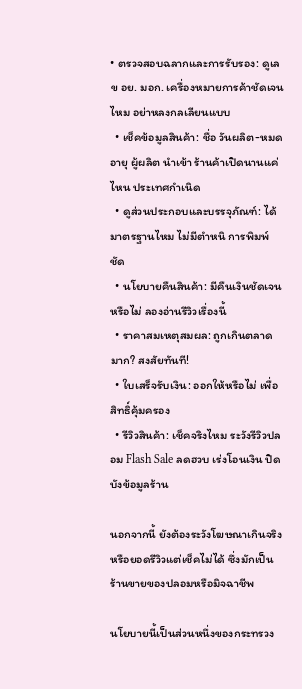• ตรวจสอบฉลากและการรับรอง: ดูเลข อย. มอก. เครื่องหมายการค้าชัดเจนไหม อย่าหลงกลเลียนแบบ
  • เช็คข้อมูลสินค้า: ชื่อ วันผลิต-หมดอายุ ผู้ผลิต นำเข้า ร้านค้าเปิดนานแค่ไหน ประเทศกำเนิด
  • ดูส่วนประกอบและบรรจุภัณฑ์: ได้มาตรฐานไหม ไม่มีตำหนิ การพิมพ์ชัด
  • นโยบายคืนสินค้า: มีคืนเงินชัดเจนหรือไม่ ลองอ่านรีวิวเรื่องนี้
  • ราคาสมเหตุสมผล: ถูกเกินตลาดมาก? สงสัยทันที!
  • ใบเสร็จรับเงิน: ออกให้หรือไม่ เพื่อสิทธิ์คุ้มครอง
  • รีวิวสินค้า: เช็คจริงไหม ระวังรีวิวปลอม Flash Sale ลดฮวบ เร่งโอนเงิน ปิดบังข้อมูลร้าน

นอกจากนี้ ยังต้องระวังโฆษณาเกินจริง หรือยอดรีวิวแต่เช็คไม่ได้ ซึ่งมักเป็นร้านขายของปลอมหรือมิจฉาชีพ

นโยบายนี้เป็นส่วนหนึ่งของกระทรวง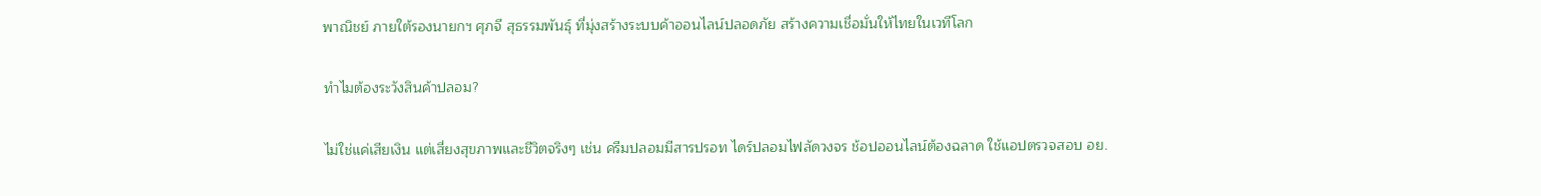พาณิชย์ ภายใต้รองนายกฯ ศุภจี สุธรรมพันธุ์ ที่มุ่งสร้างระบบค้าออนไลน์ปลอดภัย สร้างความเชื่อมั่นให้ไทยในเวทีโลก

ทำไมต้องระวังสินค้าปลอม?

ไม่ใช่แค่เสียเงิน แต่เสี่ยงสุขภาพและชีวิตจริงๆ เช่น ครีมปลอมมีสารปรอท ไดร์ปลอมไฟลัดวงจร ช้อปออนไลน์ต้องฉลาด ใช้แอปตรวจสอบ อย.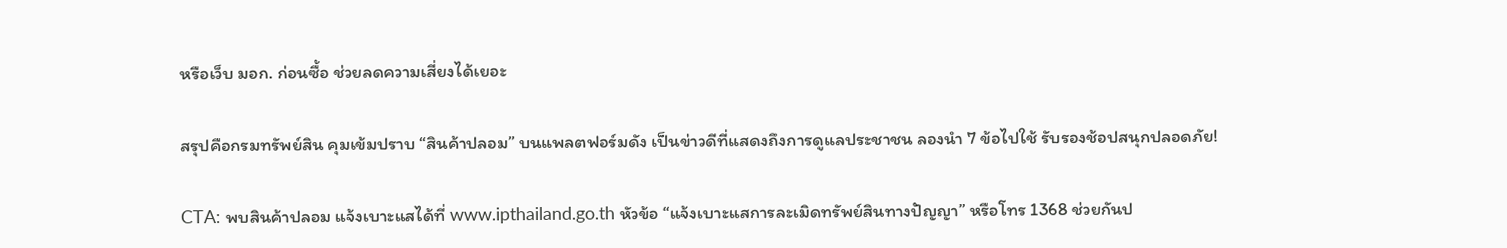หรือเว็บ มอก. ก่อนซื้อ ช่วยลดความเสี่ยงได้เยอะ

สรุปคือกรมทรัพย์สิน คุมเข้มปราบ “สินค้าปลอม” บนแพลตฟอร์มดัง เป็นข่าวดีที่แสดงถึงการดูแลประชาชน ลองนำ 7 ข้อไปใช้ รับรองช้อปสนุกปลอดภัย!

CTA: พบสินค้าปลอม แจ้งเบาะแสได้ที่ www.ipthailand.go.th หัวข้อ “แจ้งเบาะแสการละเมิดทรัพย์สินทางปัญญา” หรือโทร 1368 ช่วยกันป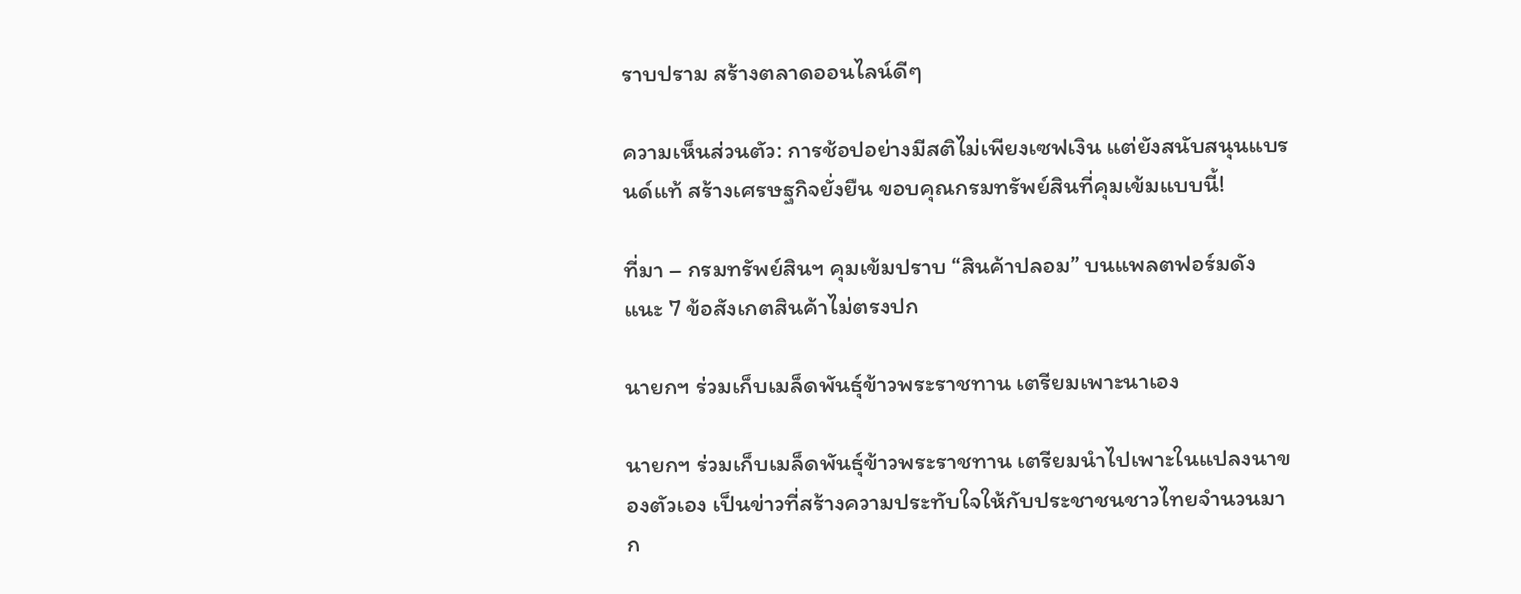ราบปราม สร้างตลาดออนไลน์ดีๆ

ความเห็นส่วนตัว: การช้อปอย่างมีสติไม่เพียงเซฟเงิน แต่ยังสนับสนุนแบรนด์แท้ สร้างเศรษฐกิจยั่งยืน ขอบคุณกรมทรัพย์สินที่คุมเข้มแบบนี้!

ที่มา – กรมทรัพย์สินฯ คุมเข้มปราบ “สินค้าปลอม” บนแพลตฟอร์มดัง แนะ 7 ข้อสังเกตสินค้าไม่ตรงปก

นายกฯ ร่วมเก็บเมล็ดพันธุ์ข้าวพระราชทาน เตรียมเพาะนาเอง

นายกฯ ร่วมเก็บเมล็ดพันธุ์ข้าวพระราชทาน เตรียมนำไปเพาะในแปลงนาของตัวเอง เป็นข่าวที่สร้างความประทับใจให้กับประชาชนชาวไทยจำนวนมาก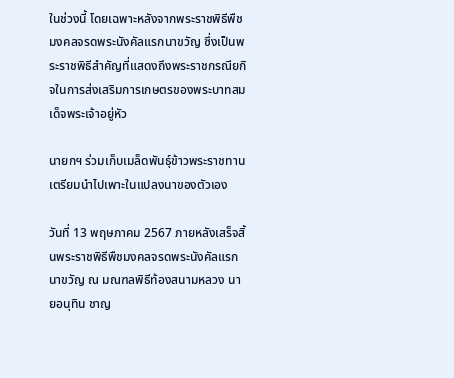ในช่วงนี้ โดยเฉพาะหลังจากพระราชพิธีพืชมงคลจรดพระนังคัลแรกนาขวัญ ซึ่งเป็นพระราชพิธีสำคัญที่แสดงถึงพระราชกรณียกิจในการส่งเสริมการเกษตรของพระบาทสมเด็จพระเจ้าอยู่หัว

นายกฯ ร่วมเก็บเมล็ดพันธุ์ข้าวพระราชทาน เตรียมนำไปเพาะในแปลงนาของตัวเอง

วันที่ 13 พฤษภาคม 2567 ภายหลังเสร็จสิ้นพระราชพิธีพืชมงคลจรดพระนังคัลแรกนาขวัญ ณ มณฑลพิธีท้องสนามหลวง นายอนุทิน ชาญ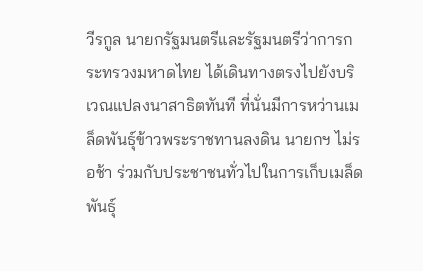วีรกูล นายกรัฐมนตรีและรัฐมนตรีว่าการกระทรวงมหาดไทย ได้เดินทางตรงไปยังบริเวณแปลงนาสาธิตทันที ที่นั่นมีการหว่านเมล็ดพันธุ์ข้าวพระราชทานลงดิน นายกฯ ไม่รอช้า ร่วมกับประชาชนทั่วไปในการเก็บเมล็ดพันธุ์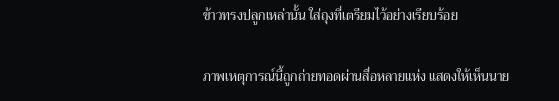ข้าวทรงปลูกเหล่านั้น ใส่ถุงที่เตรียมไว้อย่างเรียบร้อย

ภาพเหตุการณ์นี้ถูกถ่ายทอดผ่านสื่อหลายแห่ง แสดงให้เห็นนาย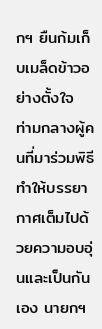กฯ ยืนก้มเก็บเมล็ดข้าวอย่างตั้งใจ ท่ามกลางผู้คนที่มาร่วมพิธี ทำให้บรรยากาศเต็มไปด้วยความอบอุ่นและเป็นกันเอง นายกฯ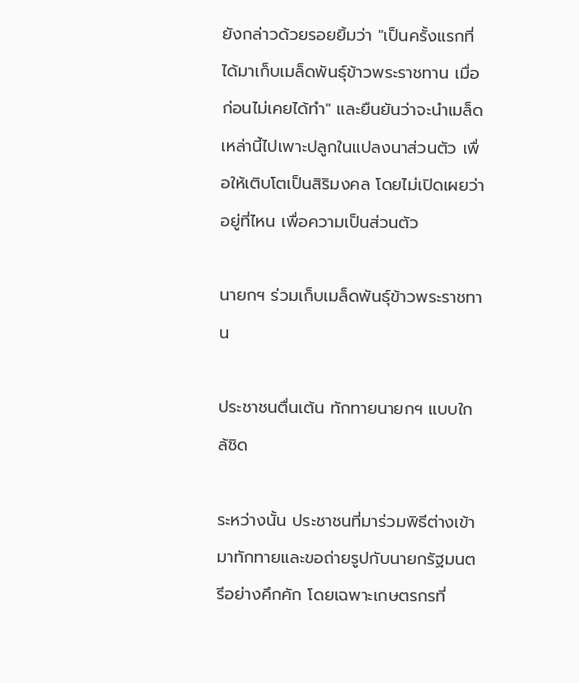ยังกล่าวด้วยรอยยิ้มว่า "เป็นครั้งแรกที่ได้มาเก็บเมล็ดพันธุ์ข้าวพระราชทาน เมื่อก่อนไม่เคยได้ทำ" และยืนยันว่าจะนำเมล็ดเหล่านี้ไปเพาะปลูกในแปลงนาส่วนตัว เพื่อให้เติบโตเป็นสิริมงคล โดยไม่เปิดเผยว่าอยู่ที่ไหน เพื่อความเป็นส่วนตัว

นายกฯ ร่วมเก็บเมล็ดพันธุ์ข้าวพระราชทาน

ประชาชนตื่นเต้น ทักทายนายกฯ แบบใกล้ชิด

ระหว่างนั้น ประชาชนที่มาร่วมพิธีต่างเข้ามาทักทายและขอถ่ายรูปกับนายกรัฐมนตรีอย่างคึกคัก โดยเฉพาะเกษตรกรที่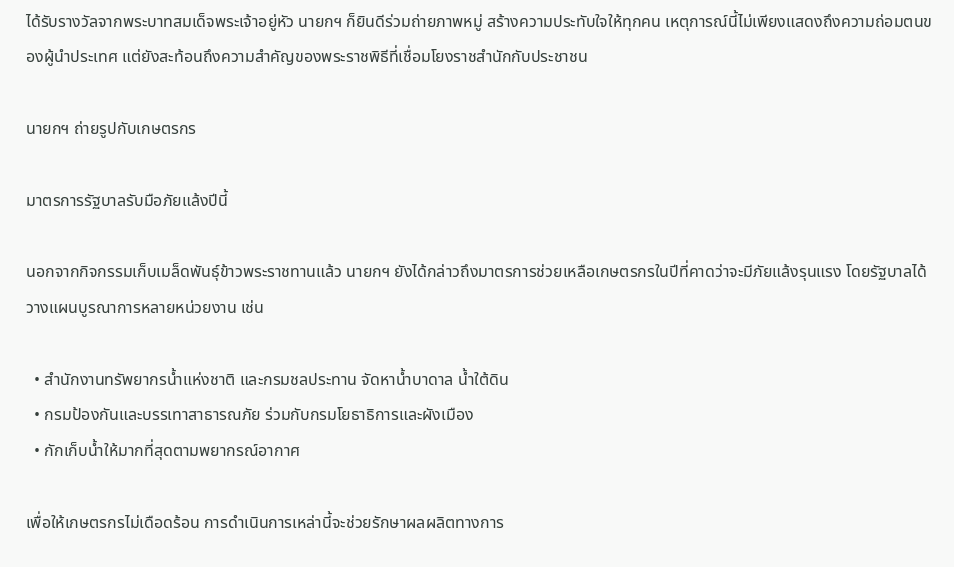ได้รับรางวัลจากพระบาทสมเด็จพระเจ้าอยู่หัว นายกฯ ก็ยินดีร่วมถ่ายภาพหมู่ สร้างความประทับใจให้ทุกคน เหตุการณ์นี้ไม่เพียงแสดงถึงความถ่อมตนของผู้นำประเทศ แต่ยังสะท้อนถึงความสำคัญของพระราชพิธีที่เชื่อมโยงราชสำนักกับประชาชน

นายกฯ ถ่ายรูปกับเกษตรกร

มาตรการรัฐบาลรับมือภัยแล้งปีนี้

นอกจากกิจกรรมเก็บเมล็ดพันธุ์ข้าวพระราชทานแล้ว นายกฯ ยังได้กล่าวถึงมาตรการช่วยเหลือเกษตรกรในปีที่คาดว่าจะมีภัยแล้งรุนแรง โดยรัฐบาลได้วางแผนบูรณาการหลายหน่วยงาน เช่น

  • สำนักงานทรัพยากรน้ำแห่งชาติ และกรมชลประทาน จัดหาน้ำบาดาล น้ำใต้ดิน
  • กรมป้องกันและบรรเทาสาธารณภัย ร่วมกับกรมโยธาธิการและผังเมือง
  • กักเก็บน้ำให้มากที่สุดตามพยากรณ์อากาศ

เพื่อให้เกษตรกรไม่เดือดร้อน การดำเนินการเหล่านี้จะช่วยรักษาผลผลิตทางการ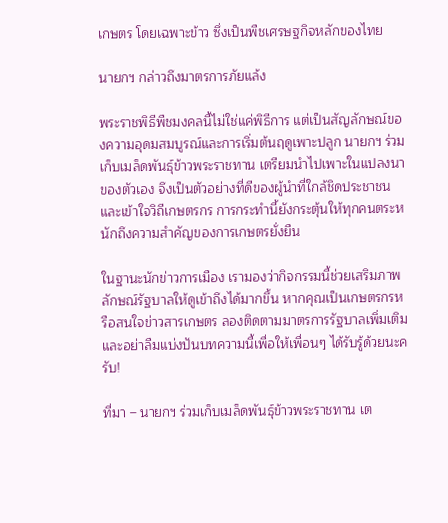เกษตร โดยเฉพาะข้าว ซึ่งเป็นพืชเศรษฐกิจหลักของไทย

นายกฯ กล่าวถึงมาตรการภัยแล้ง

พระราชพิธีพืชมงคลนี้ไม่ใช่แค่พิธีการ แต่เป็นสัญลักษณ์ของความอุดมสมบูรณ์และการเริ่มต้นฤดูเพาะปลูก นายกฯ ร่วมเก็บเมล็ดพันธุ์ข้าวพระราชทาน เตรียมนำไปเพาะในแปลงนาของตัวเอง จึงเป็นตัวอย่างที่ดีของผู้นำที่ใกล้ชิดประชาชนและเข้าใจวิถีเกษตรกร การกระทำนี้ยังกระตุ้นให้ทุกคนตระหนักถึงความสำคัญของการเกษตรยั่งยืน

ในฐานะนักข่าวการเมือง เรามองว่ากิจกรรมนี้ช่วยเสริมภาพลักษณ์รัฐบาลให้ดูเข้าถึงได้มากขึ้น หากคุณเป็นเกษตรกรหรือสนใจข่าวสารเกษตร ลองติดตามมาตรการรัฐบาลเพิ่มเติม และอย่าลืมแบ่งปันบทความนี้เพื่อให้เพื่อนๆ ได้รับรู้ด้วยนะครับ!

ที่มา – นายกฯ ร่วมเก็บเมล็ดพันธุ์ข้าวพระราชทาน เต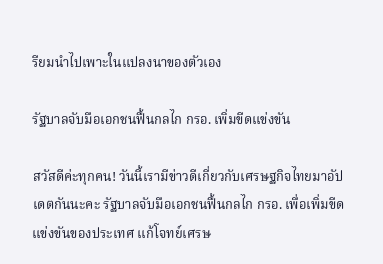รียมนำไปเพาะในแปลงนาของตัวเอง

รัฐบาลจับมือเอกชนฟื้นกลไก กรอ. เพิ่มขีดแข่งขัน

สวัสดีค่ะทุกคน! วันนี้เรามีข่าวดีเกี่ยวกับเศรษฐกิจไทยมาอัปเดตกันนะคะ รัฐบาลจับมือเอกชนฟื้นกลไก กรอ. เพื่อเพิ่มขีดแข่งขันของประเทศ แก้โจทย์เศรษ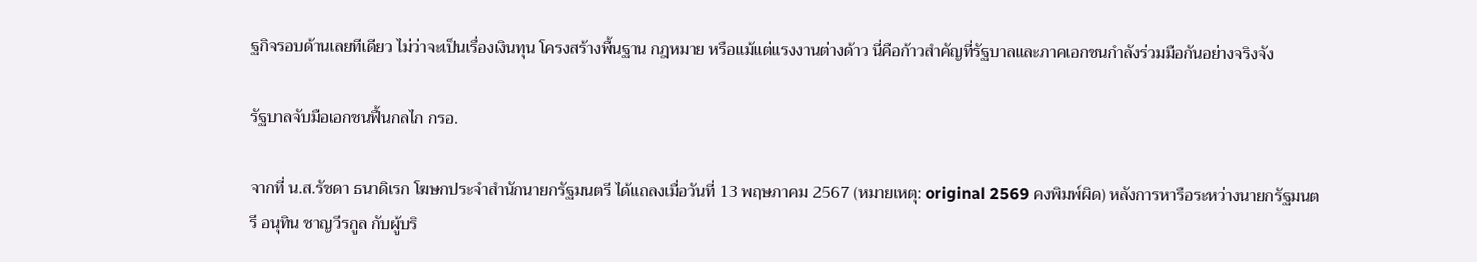ฐกิจรอบด้านเลยทีเดียว ไม่ว่าจะเป็นเรื่องเงินทุน โครงสร้างพื้นฐาน กฎหมาย หรือแม้แต่แรงงานต่างด้าว นี่คือก้าวสำคัญที่รัฐบาลและภาคเอกชนกำลังร่วมมือกันอย่างจริงจัง

รัฐบาลจับมือเอกชนฟื้นกลไก กรอ.

จากที่ น.ส.รัชดา ธนาดิเรก โฆษกประจำสำนักนายกรัฐมนตรี ได้แถลงเมื่อวันที่ 13 พฤษภาคม 2567 (หมายเหตุ: original 2569 คงพิมพ์ผิด) หลังการหารือระหว่างนายกรัฐมนตรี อนุทิน ชาญวีรกูล กับผู้บริ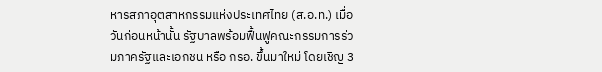หารสภาอุตสาหกรรมแห่งประเทศไทย (ส.อ.ท.) เมื่อวันก่อนหน้านั้น รัฐบาลพร้อมฟื้นฟูคณะกรรมการร่วมภาครัฐและเอกชน หรือ กรอ. ขึ้นมาใหม่ โดยเชิญ 3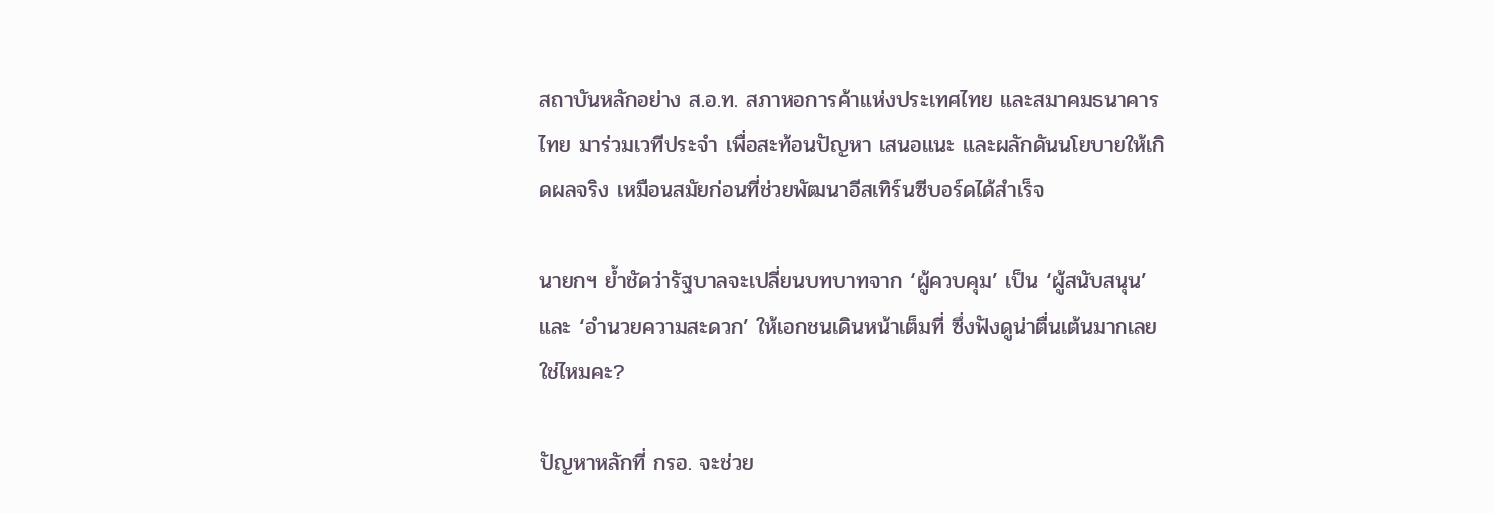สถาบันหลักอย่าง ส.อ.ท. สภาหอการค้าแห่งประเทศไทย และสมาคมธนาคารไทย มาร่วมเวทีประจำ เพื่อสะท้อนปัญหา เสนอแนะ และผลักดันนโยบายให้เกิดผลจริง เหมือนสมัยก่อนที่ช่วยพัฒนาอีสเทิร์นซีบอร์ดได้สำเร็จ

นายกฯ ย้ำชัดว่ารัฐบาลจะเปลี่ยนบทบาทจาก ‘ผู้ควบคุม’ เป็น ‘ผู้สนับสนุน’ และ ‘อำนวยความสะดวก’ ให้เอกชนเดินหน้าเต็มที่ ซึ่งฟังดูน่าตื่นเต้นมากเลยใช่ไหมคะ?

ปัญหาหลักที่ กรอ. จะช่วย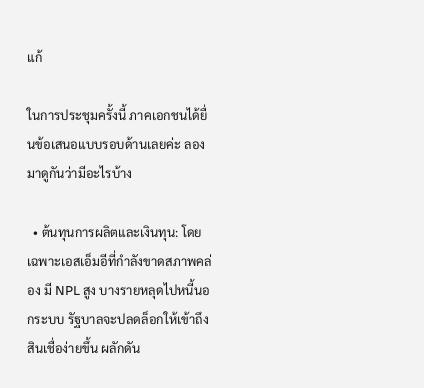แก้

ในการประชุมครั้งนี้ ภาคเอกชนได้ยื่นข้อเสนอแบบรอบด้านเลยค่ะ ลองมาดูกันว่ามีอะไรบ้าง

  • ต้นทุนการผลิตและเงินทุน: โดยเฉพาะเอสเอ็มอีที่กำลังขาดสภาพคล่อง มี NPL สูง บางรายหลุดไปหนี้นอกระบบ รัฐบาลจะปลดล็อกให้เข้าถึงสินเชื่อง่ายขึ้น ผลักดัน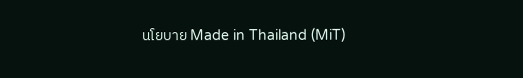นโยบาย Made in Thailand (MiT)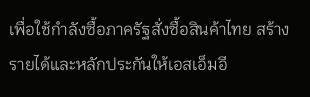เพื่อใช้กำลังซื้อภาครัฐสั่งซื้อสินค้าไทย สร้างรายได้และหลักประกันให้เอสเอ็มอี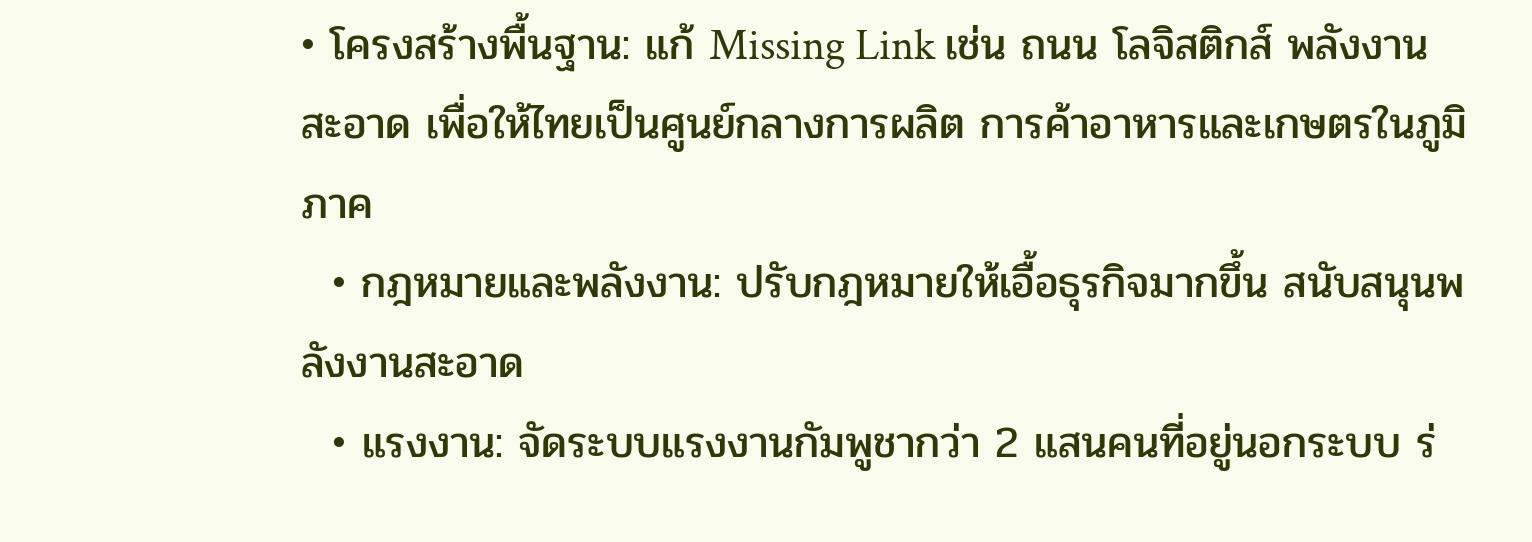• โครงสร้างพื้นฐาน: แก้ Missing Link เช่น ถนน โลจิสติกส์ พลังงานสะอาด เพื่อให้ไทยเป็นศูนย์กลางการผลิต การค้าอาหารและเกษตรในภูมิภาค
  • กฎหมายและพลังงาน: ปรับกฎหมายให้เอื้อธุรกิจมากขึ้น สนับสนุนพลังงานสะอาด
  • แรงงาน: จัดระบบแรงงานกัมพูชากว่า 2 แสนคนที่อยู่นอกระบบ ร่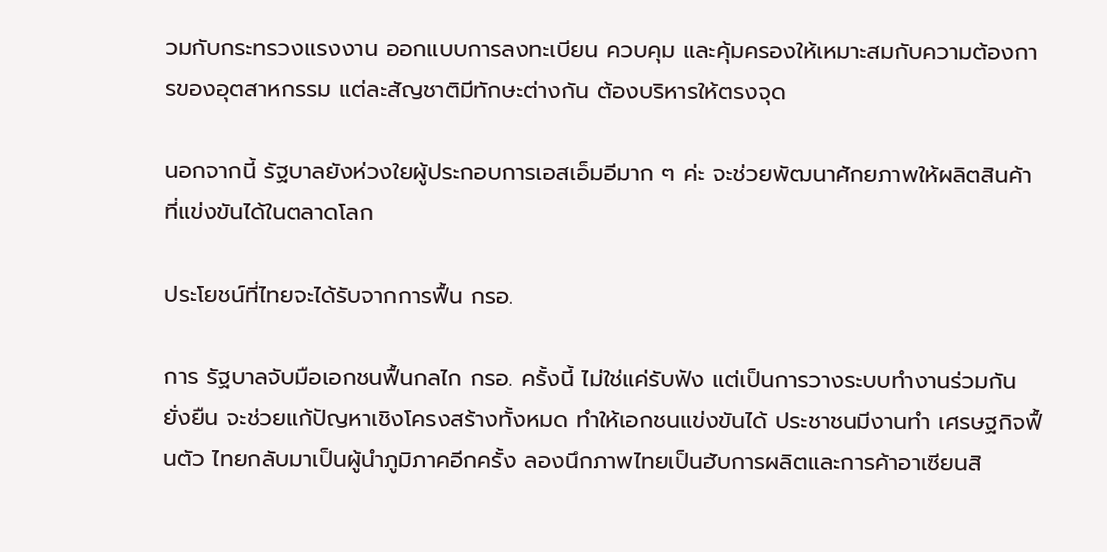วมกับกระทรวงแรงงาน ออกแบบการลงทะเบียน ควบคุม และคุ้มครองให้เหมาะสมกับความต้องการของอุตสาหกรรม แต่ละสัญชาติมีทักษะต่างกัน ต้องบริหารให้ตรงจุด

นอกจากนี้ รัฐบาลยังห่วงใยผู้ประกอบการเอสเอ็มอีมาก ๆ ค่ะ จะช่วยพัฒนาศักยภาพให้ผลิตสินค้าที่แข่งขันได้ในตลาดโลก

ประโยชน์ที่ไทยจะได้รับจากการฟื้น กรอ.

การ รัฐบาลจับมือเอกชนฟื้นกลไก กรอ. ครั้งนี้ ไม่ใช่แค่รับฟัง แต่เป็นการวางระบบทำงานร่วมกันยั่งยืน จะช่วยแก้ปัญหาเชิงโครงสร้างทั้งหมด ทำให้เอกชนแข่งขันได้ ประชาชนมีงานทำ เศรษฐกิจฟื้นตัว ไทยกลับมาเป็นผู้นำภูมิภาคอีกครั้ง ลองนึกภาพไทยเป็นฮับการผลิตและการค้าอาเซียนสิ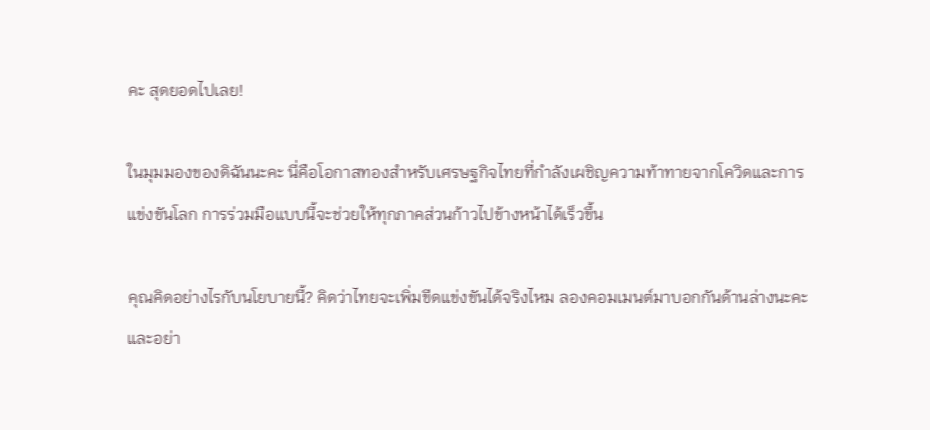คะ สุดยอดไปเลย!

ในมุมมองของดิฉันนะคะ นี่คือโอกาสทองสำหรับเศรษฐกิจไทยที่กำลังเผชิญความท้าทายจากโควิดและการแข่งขันโลก การร่วมมือแบบนี้จะช่วยให้ทุกภาคส่วนก้าวไปข้างหน้าได้เร็วขึ้น

คุณคิดอย่างไรกับนโยบายนี้? คิดว่าไทยจะเพิ่มขีดแข่งขันได้จริงไหม ลองคอมเมนต์มาบอกกันด้านล่างนะคะ และอย่า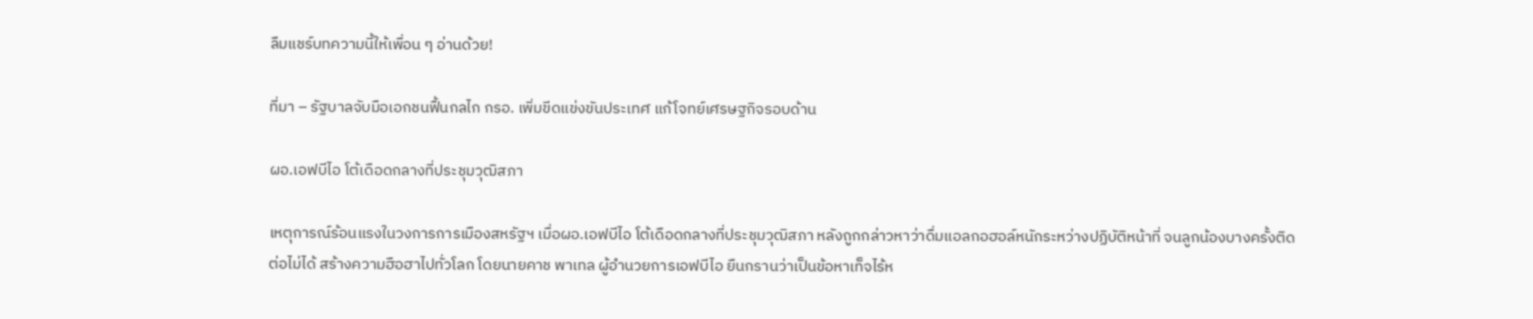ลืมแชร์บทความนี้ให้เพื่อน ๆ อ่านด้วย!

ที่มา – รัฐบาลจับมือเอกชนฟื้นกลไก กรอ. เพิ่มขีดแข่งขันประเทศ แก้โจทย์เศรษฐกิจรอบด้าน

ผอ.เอฟบีไอ โต้เดือดกลางที่ประชุมวุฒิสภา

เหตุการณ์ร้อนแรงในวงการการเมืองสหรัฐฯ เมื่อผอ.เอฟบีไอ โต้เดือดกลางที่ประชุมวุฒิสภา หลังถูกกล่าวหาว่าดื่มแอลกอฮอล์หนักระหว่างปฏิบัติหน้าที่ จนลูกน้องบางครั้งติดต่อไม่ได้ สร้างความฮือฮาไปทั่วโลก โดยนายคาช พาเทล ผู้อำนวยการเอฟบีไอ ยืนกรานว่าเป็นข้อหาเท็จไร้ห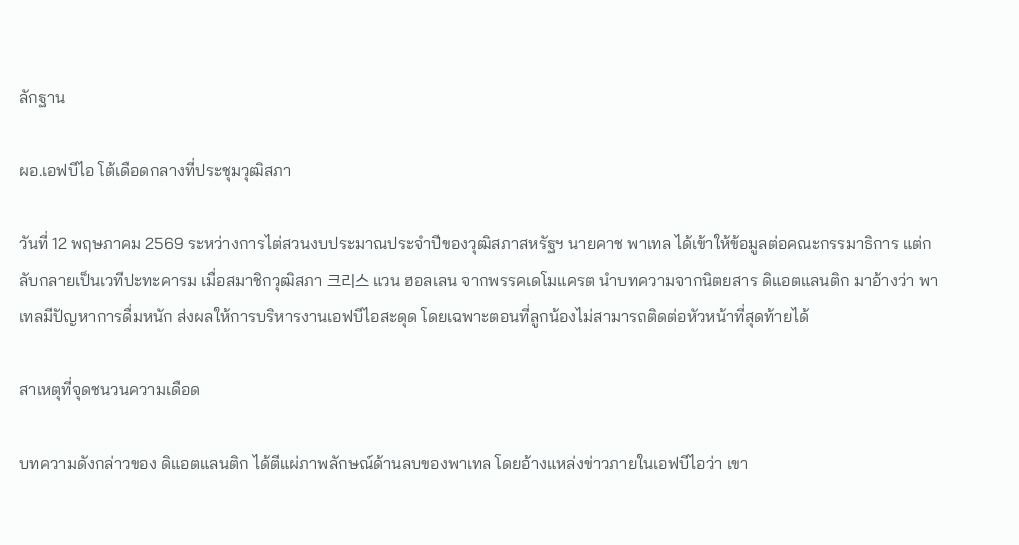ลักฐาน

ผอ.เอฟบีไอ โต้เดือดกลางที่ประชุมวุฒิสภา

วันที่ 12 พฤษภาคม 2569 ระหว่างการไต่สวนงบประมาณประจำปีของวุฒิสภาสหรัฐฯ นายคาช พาเทล ได้เข้าให้ข้อมูลต่อคณะกรรมาธิการ แต่กลับกลายเป็นเวทีปะทะคารม เมื่อสมาชิกวุฒิสภา 크리스 แวน ฮอลเลน จากพรรคเดโมแครต นำบทความจากนิตยสาร ดิแอตแลนติก มาอ้างว่า พาเทลมีปัญหาการดื่มหนัก ส่งผลให้การบริหารงานเอฟบีไอสะดุด โดยเฉพาะตอนที่ลูกน้องไม่สามารถติดต่อหัวหน้าที่สุดท้ายได้

สาเหตุที่จุดชนวนความเดือด

บทความดังกล่าวของ ดิแอตแลนติก ได้ตีแผ่ภาพลักษณ์ด้านลบของพาเทล โดยอ้างแหล่งข่าวภายในเอฟบีไอว่า เขา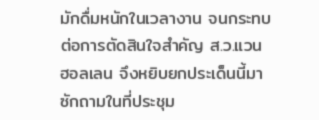มักดื่มหนักในเวลางาน จนกระทบต่อการตัดสินใจสำคัญ ส.ว.แวน ฮอลเลน จึงหยิบยกประเด็นนี้มาซักถามในที่ประชุม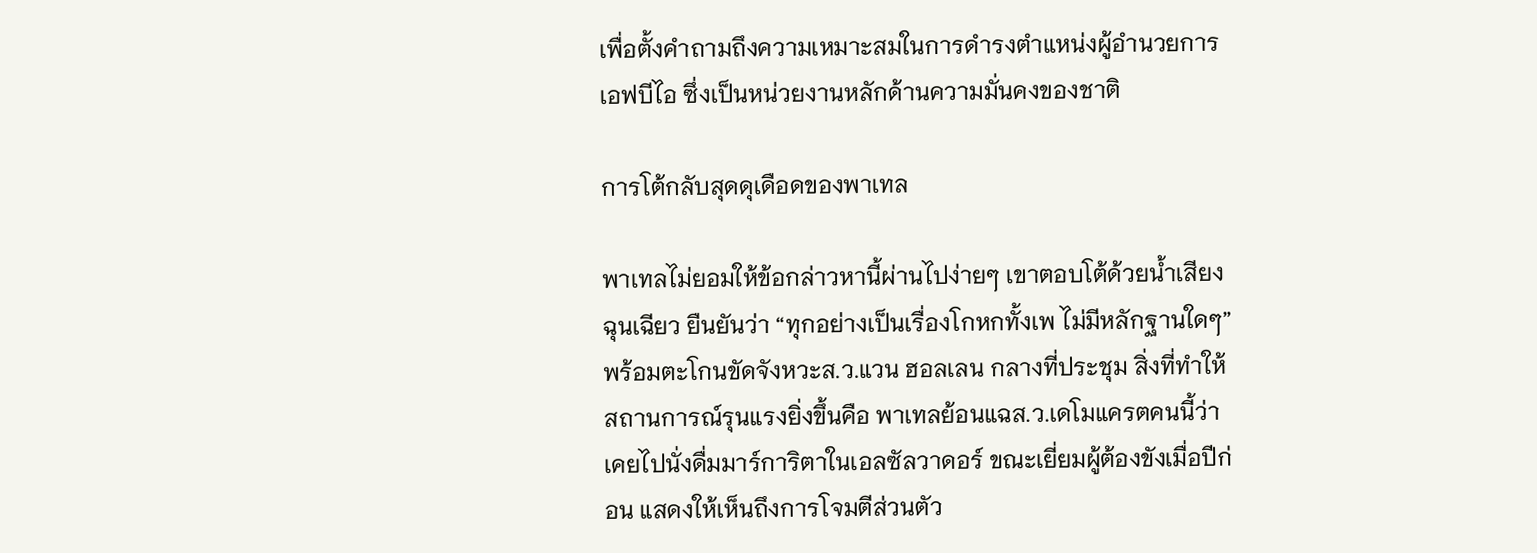เพื่อตั้งคำถามถึงความเหมาะสมในการดำรงตำแหน่งผู้อำนวยการเอฟบีไอ ซึ่งเป็นหน่วยงานหลักด้านความมั่นคงของชาติ

การโต้กลับสุดดุเดือดของพาเทล

พาเทลไม่ยอมให้ข้อกล่าวหานี้ผ่านไปง่ายๆ เขาตอบโต้ด้วยน้ำเสียงฉุนเฉียว ยืนยันว่า “ทุกอย่างเป็นเรื่องโกหกทั้งเพ ไม่มีหลักฐานใดๆ” พร้อมตะโกนขัดจังหวะส.ว.แวน ฮอลเลน กลางที่ประชุม สิ่งที่ทำให้สถานการณ์รุนแรงยิ่งขึ้นคือ พาเทลย้อนแฉส.ว.เดโมแครตคนนี้ว่า เคยไปนั่งดื่มมาร์การิตาในเอลซัลวาดอร์ ขณะเยี่ยมผู้ต้องขังเมื่อปีก่อน แสดงให้เห็นถึงการโจมตีส่วนตัว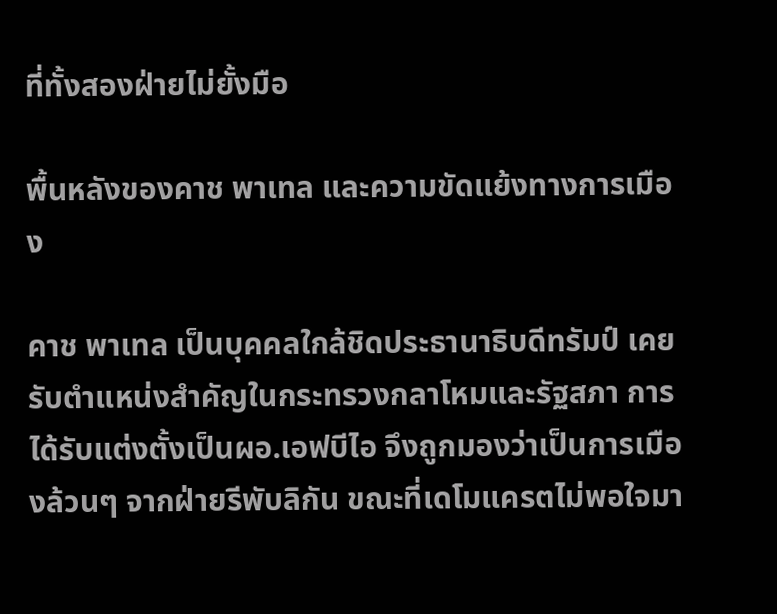ที่ทั้งสองฝ่ายไม่ยั้งมือ

พื้นหลังของคาช พาเทล และความขัดแย้งทางการเมือง

คาช พาเทล เป็นบุคคลใกล้ชิดประธานาธิบดีทรัมป์ เคยรับตำแหน่งสำคัญในกระทรวงกลาโหมและรัฐสภา การได้รับแต่งตั้งเป็นผอ.เอฟบีไอ จึงถูกมองว่าเป็นการเมืองล้วนๆ จากฝ่ายรีพับลิกัน ขณะที่เดโมแครตไม่พอใจมา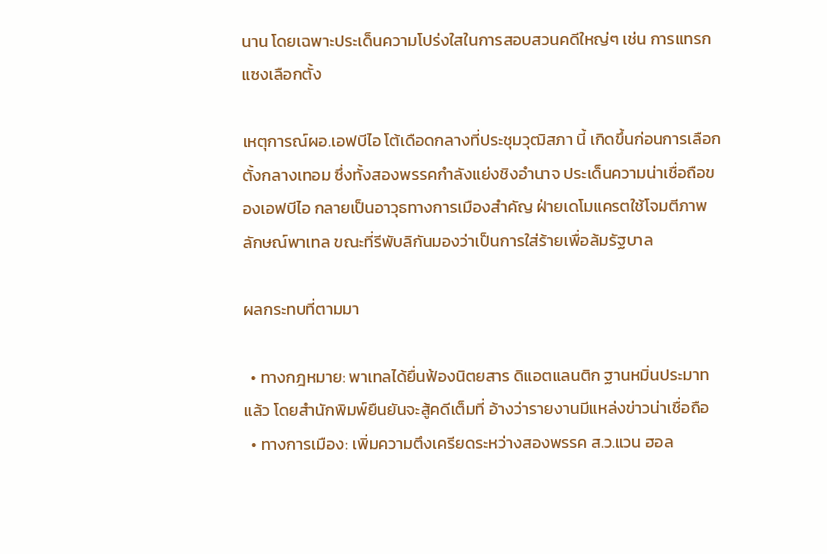นาน โดยเฉพาะประเด็นความโปร่งใสในการสอบสวนคดีใหญ่ๆ เช่น การแทรกแซงเลือกตั้ง

เหตุการณ์ผอ.เอฟบีไอ โต้เดือดกลางที่ประชุมวุฒิสภา นี้ เกิดขึ้นก่อนการเลือกตั้งกลางเทอม ซึ่งทั้งสองพรรคกำลังแย่งชิงอำนาจ ประเด็นความน่าเชื่อถือของเอฟบีไอ กลายเป็นอาวุธทางการเมืองสำคัญ ฝ่ายเดโมแครตใช้โจมตีภาพลักษณ์พาเทล ขณะที่รีพับลิกันมองว่าเป็นการใส่ร้ายเพื่อล้มรัฐบาล

ผลกระทบที่ตามมา

  • ทางกฎหมาย: พาเทลได้ยื่นฟ้องนิตยสาร ดิแอตแลนติก ฐานหมิ่นประมาทแล้ว โดยสำนักพิมพ์ยืนยันจะสู้คดีเต็มที่ อ้างว่ารายงานมีแหล่งข่าวน่าเชื่อถือ
  • ทางการเมือง: เพิ่มความตึงเครียดระหว่างสองพรรค ส.ว.แวน ฮอล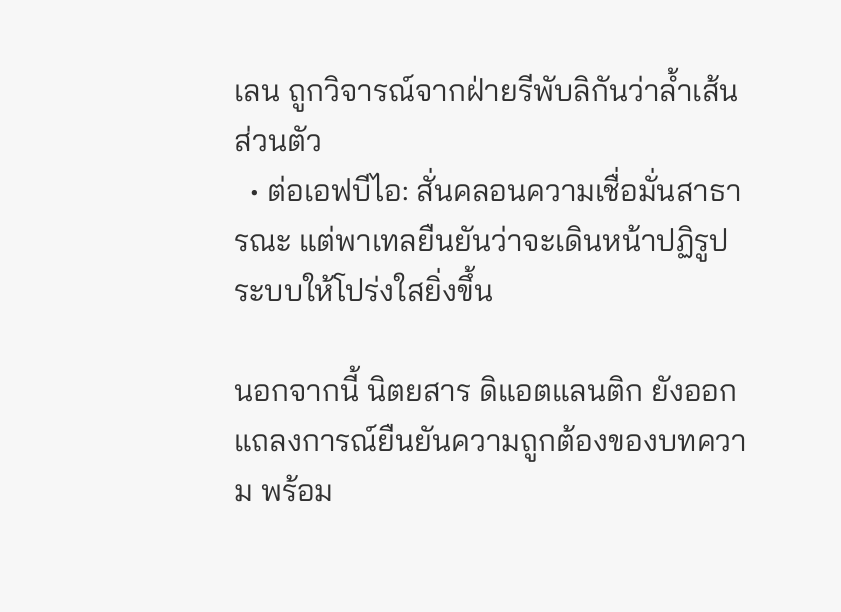เลน ถูกวิจารณ์จากฝ่ายรีพับลิกันว่าล้ำเส้นส่วนตัว
  • ต่อเอฟบีไอ: สั่นคลอนความเชื่อมั่นสาธารณะ แต่พาเทลยืนยันว่าจะเดินหน้าปฏิรูประบบให้โปร่งใสยิ่งขึ้น

นอกจากนี้ นิตยสาร ดิแอตแลนติก ยังออกแถลงการณ์ยืนยันความถูกต้องของบทความ พร้อม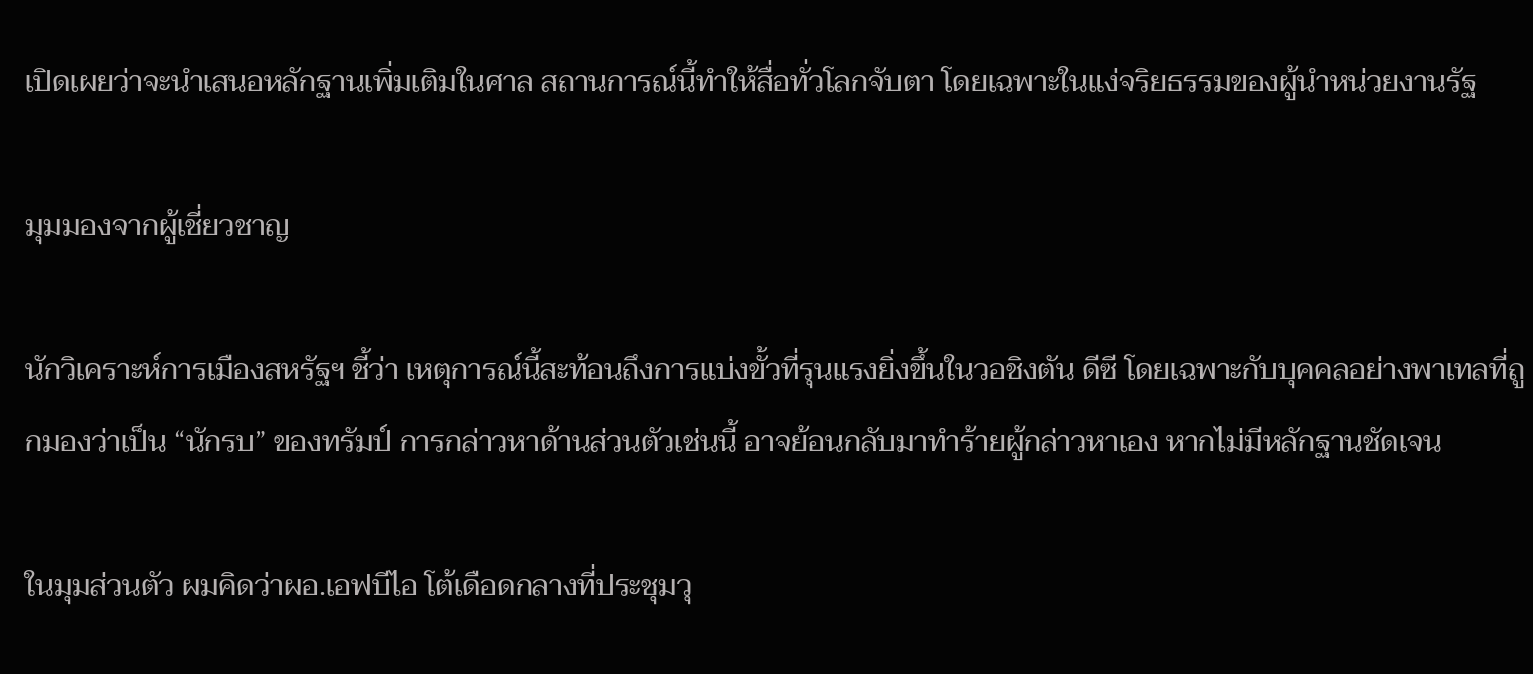เปิดเผยว่าจะนำเสนอหลักฐานเพิ่มเติมในศาล สถานการณ์นี้ทำให้สื่อทั่วโลกจับตา โดยเฉพาะในแง่จริยธรรมของผู้นำหน่วยงานรัฐ

มุมมองจากผู้เชี่ยวชาญ

นักวิเคราะห์การเมืองสหรัฐฯ ชี้ว่า เหตุการณ์นี้สะท้อนถึงการแบ่งขั้วที่รุนแรงยิ่งขึ้นในวอชิงตัน ดีซี โดยเฉพาะกับบุคคลอย่างพาเทลที่ถูกมองว่าเป็น “นักรบ” ของทรัมป์ การกล่าวหาด้านส่วนตัวเช่นนี้ อาจย้อนกลับมาทำร้ายผู้กล่าวหาเอง หากไม่มีหลักฐานชัดเจน

ในมุมส่วนตัว ผมคิดว่าผอ.เอฟบีไอ โต้เดือดกลางที่ประชุมวุ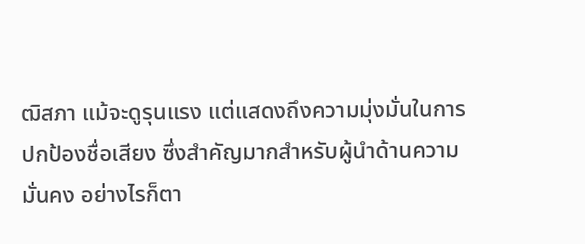ฒิสภา แม้จะดูรุนแรง แต่แสดงถึงความมุ่งมั่นในการปกป้องชื่อเสียง ซึ่งสำคัญมากสำหรับผู้นำด้านความมั่นคง อย่างไรก็ตา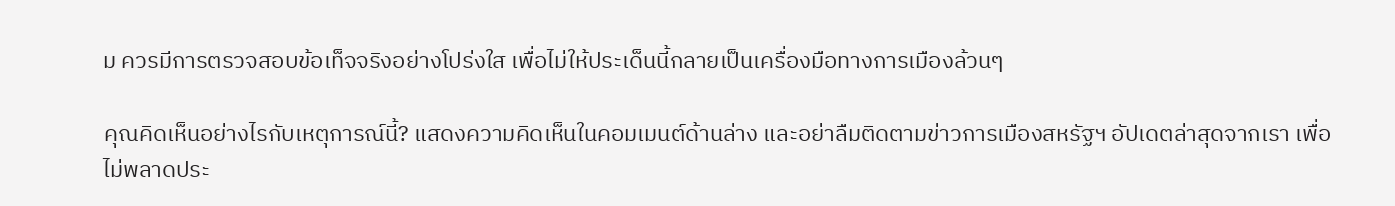ม ควรมีการตรวจสอบข้อเท็จจริงอย่างโปร่งใส เพื่อไม่ให้ประเด็นนี้กลายเป็นเครื่องมือทางการเมืองล้วนๆ

คุณคิดเห็นอย่างไรกับเหตุการณ์นี้? แสดงความคิดเห็นในคอมเมนต์ด้านล่าง และอย่าลืมติดตามข่าวการเมืองสหรัฐฯ อัปเดตล่าสุดจากเรา เพื่อไม่พลาดประ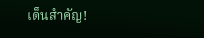เด็นสำคัญ!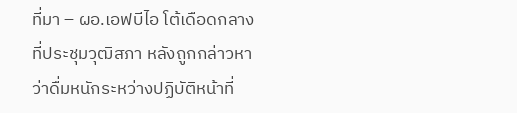ที่มา – ผอ.เอฟบีไอ โต้เดือดกลางที่ประชุมวุฒิสภา หลังถูกกล่าวหาว่าดื่มหนักระหว่างปฏิบัติหน้าที่